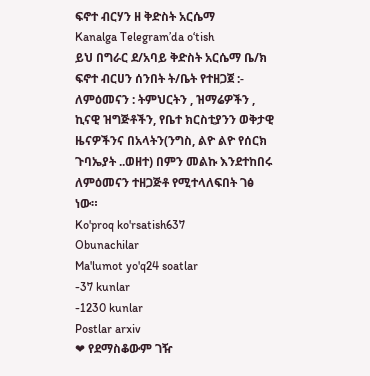ፍኖተ ብርሃን ዘ ቅድስት አርሴማ
Kanalga Telegram’da o‘tish
ይህ በግራር ደ/አባይ ቅድስት አርሴማ ቤ/ክ ፍኖተ ብርሀን ሰንበት ት/ቤት የተዘጋጀ :- ለምዕመናን : ትምህርትን , ዝማሬዎችን , ኪናዊ ዝግጅቶችን, የቤተ ክርስቲያንን ወቅታዊ ዜናዎችንና በአላትን(ንግስ, ልዮ ልዮ የሰርክ ጉባኤያት ..ወዘተ) በምን መልኩ እንደተከበሩ ለምዕመናን ተዘጋጅቶ የሚተላለፍበት ገፅ ነው።
Ko'proq ko'rsatish637
Obunachilar
Ma'lumot yo'q24 soatlar
-37 kunlar
-1230 kunlar
Postlar arxiv
❤ የደማስቆውም ገዥ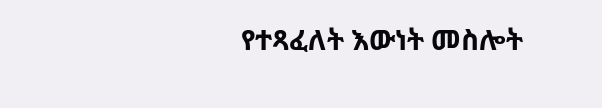የተጻፈለት እውነት መስሎት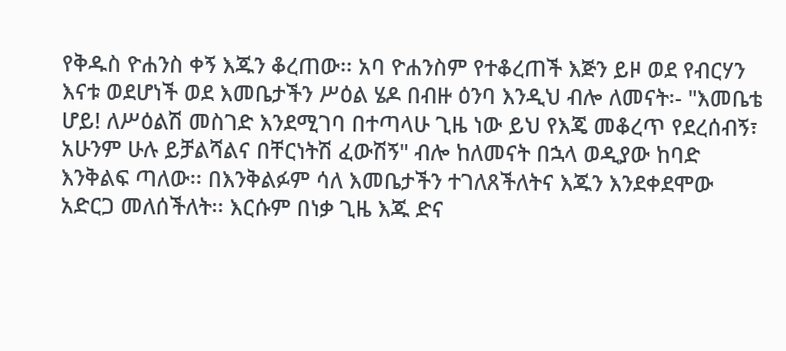የቅዱስ ዮሐንስ ቀኝ እጁን ቆረጠው፡፡ አባ ዮሐንስም የተቆረጠች እጅን ይዞ ወደ የብርሃን እናቱ ወደሆነች ወደ እመቤታችን ሥዕል ሄዶ በብዙ ዕንባ እንዲህ ብሎ ለመናት፡- "እመቤቴ ሆይ! ለሥዕልሽ መስገድ እንደሚገባ በተጣላሁ ጊዜ ነው ይህ የእጄ መቆረጥ የደረሰብኝ፣ አሁንም ሁሉ ይቻልሻልና በቸርነትሽ ፈውሽኝ" ብሎ ከለመናት በኋላ ወዲያው ከባድ እንቅልፍ ጣለው፡፡ በእንቅልፉም ሳለ እመቤታችን ተገለጸችለትና እጁን እንደቀደሞው አድርጋ መለሰችለት፡፡ እርሱም በነቃ ጊዜ እጁ ድና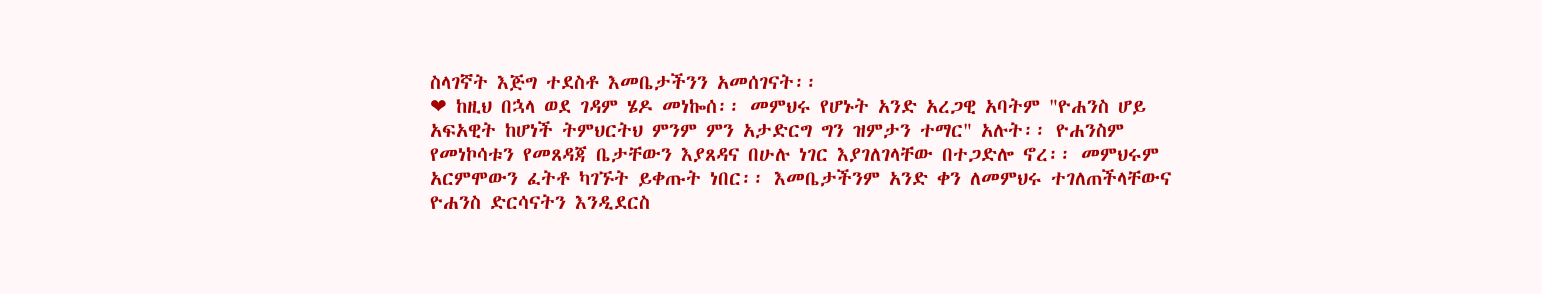ስላገኛት እጅግ ተደስቶ እመቤታችንን አመሰገናት፡፡
❤ ከዚህ በኋላ ወደ ገዳም ሄዶ መነኰሰ፡፡ መምህሩ የሆኑት አንድ አረጋዊ አባትም "ዮሐንስ ሆይ አፍአዊት ከሆነች ትምህርትህ ምንም ምን አታድርግ ግን ዝምታን ተማር" አሉት፡፡ ዮሐንስም የመነኮሳቱን የመጸዳጃ ቤታቸውን እያጸዳና በሁሉ ነገር እያገለገላቸው በተጋድሎ ኖረ፡፡ መምህሩም አርምሞውን ፈትቶ ካገኙት ይቀጡት ነበር፡፡ እመቤታችንም አንድ ቀን ለመምህሩ ተገለጠችላቸውና ዮሐንስ ድርሳናትን እንዲደርስ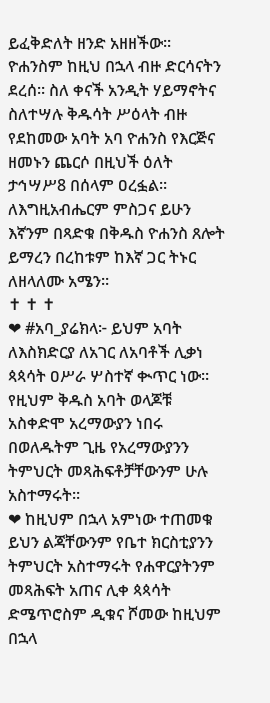ይፈቅድለት ዘንድ አዘዘችው፡፡ ዮሐንስም ከዚህ በኋላ ብዙ ድርሳናትን ደረሰ፡፡ ስለ ቀናች አንዲት ሃይማኖትና ስለተሣሉ ቅዱሳት ሥዕላት ብዙ የደከመው አባት አባ ዮሐንስ የእርጅና ዘመኑን ጨርሶ በዚህች ዕለት ታኅሣሥ8 በሰላም ዐረፏል፡፡ ለእግዚአብሔርም ምስጋና ይሁን እኛንም በጻድቁ በቅዱስ ዮሐንስ ጸሎት ይማረን በረከቱም ከእኛ ጋር ትኑር ለዘላለሙ አሜን።
✝ ✝ ✝
❤ #አባ_ያሬክላ፦ ይህም አባት ለእስክድርያ ለአገር ለአባቶች ሊቃነ ጳጳሳት ዐሥራ ሦስተኛ ቊጥር ነው። የዚህም ቅዱስ አባት ወላጆቹ አስቀድሞ አረማውያን ነበሩ በወለዱትም ጊዜ የአረማውያንን ትምህርት መጻሕፍቶቻቸውንም ሁሉ አስተማሩት።
❤ ከዚህም በኋላ አምነው ተጠመቁ ይህን ልጃቸውንም የቤተ ክርስቲያንን ትምህርት አስተማሩት የሐዋርያትንም መጻሕፍት አጠና ሊቀ ጳጳሳት ድሜጥሮስም ዲቁና ሾመው ከዚህም በኋላ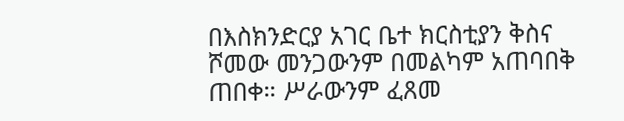በእስክንድርያ አገር ቤተ ክርስቲያን ቅስና ሾመው መንጋውንም በመልካም አጠባበቅ ጠበቀ። ሥራውንም ፈጸመ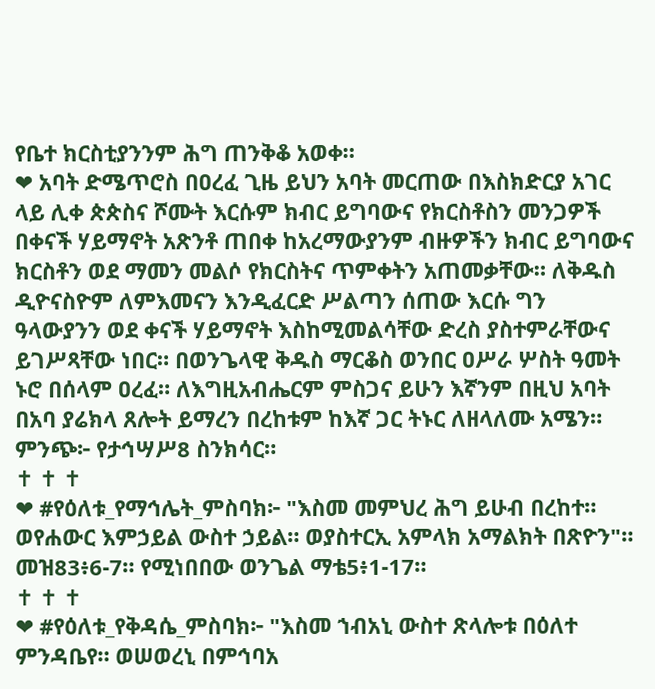የቤተ ክርስቲያንንም ሕግ ጠንቅቆ አወቀ።
❤ አባት ድሜጥሮስ በዐረፈ ጊዜ ይህን አባት መርጠው በእስክድርያ አገር ላይ ሊቀ ጵጵስና ሾሙት እርሱም ክብር ይግባውና የክርስቶስን መንጋዎች በቀናች ሃይማኖት አጽንቶ ጠበቀ ከአረማውያንም ብዙዎችን ክብር ይግባውና ክርስቶን ወደ ማመን መልሶ የክርስትና ጥምቀትን አጠመቃቸው። ለቅዱስ ዲዮናስዮም ለምእመናን እንዲፈርድ ሥልጣን ሰጠው እርሱ ግን ዓላውያንን ወደ ቀናች ሃይማኖት እስከሚመልሳቸው ድረስ ያስተምራቸውና ይገሥጻቸው ነበር። በወንጌላዊ ቅዱስ ማርቆስ ወንበር ዐሥራ ሦስት ዓመት ኑሮ በሰላም ዐረፈ። ለእግዚአብሔርም ምስጋና ይሁን እኛንም በዚህ አባት በአባ ያሬክላ ጸሎት ይማረን በረከቱም ከእኛ ጋር ትኑር ለዘላለሙ አሜን። ምንጭ፦ የታኅሣሥ8 ስንክሳር።
✝ ✝ ✝
❤ #የዕለቱ_የማኅሌት_ምስባክ፦ "እስመ መምህረ ሕግ ይሁብ በረከተ። ወየሐውር እምኃይል ውስተ ኃይል። ወያስተርኢ አምላክ አማልክት በጽዮን"። መዝ83፥6-7። የሚነበበው ወንጌል ማቴ5፥1-17።
✝ ✝ ✝
❤ #የዕለቱ_የቅዳሴ_ምስባክ፦ "እስመ ኀብአኒ ውስተ ጽላሎቱ በዕለተ ምንዳቤየ። ወሠወረኒ በምኅባአ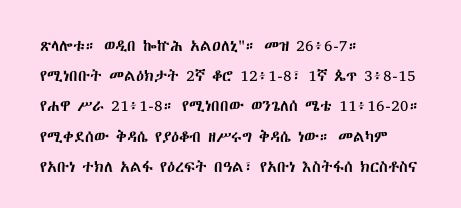ጽላሎቱ። ወዲበ ኰኵሕ አልዐለኒ"። መዝ 26፥6-7። የሚነበቡት መልዕክታት 2ኛ ቆሮ 12፥1-8፣ 1ኛ ጴጥ 3፥8-15 የሐዋ ሥራ 21፥1-8። የሚነበበው ወንጌለሰ ሜቴ 11፥16-20። የሚቀደሰው ቅዳሴ የያዕቆብ ዘሥሩግ ቅዳሴ ነው። መልካም የአቡነ ተክለ አልፋ የዕረፍት በዓል፣ የአቡነ እስትፋሰ ክርስቶስና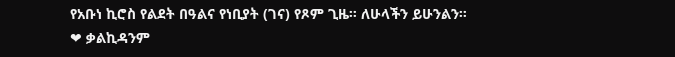የአቡነ ኪሮስ የልደት በዓልና የነቢያት (ገና) የጾም ጊዜ። ለሁላችን ይሁንልን።
❤ ቃልኪዳንም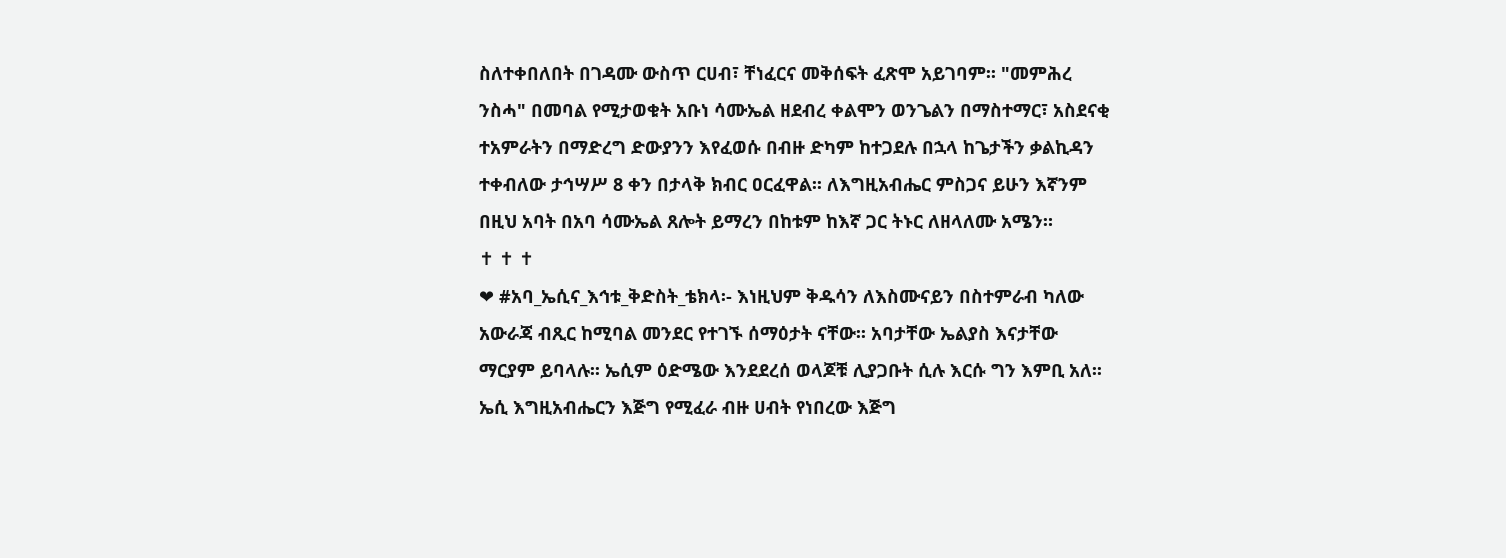ስለተቀበለበት በገዳሙ ውስጥ ርሀብ፣ ቸነፈርና መቅሰፍት ፈጽሞ አይገባም፡፡ "መምሕረ ንስሓ" በመባል የሚታወቁት አቡነ ሳሙኤል ዘደብረ ቀልሞን ወንጌልን በማስተማር፣ አስደናቂ ተአምራትን በማድረግ ድውያንን እየፈወሱ በብዙ ድካም ከተጋደሉ በኋላ ከጌታችን ቃልኪዳን ተቀብለው ታኅሣሥ 8 ቀን በታላቅ ክብር ዐርፈዋል፡፡ ለእግዚአብሔር ምስጋና ይሁን እኛንም በዚህ አባት በአባ ሳሙኤል ጸሎት ይማረን በከቱም ከእኛ ጋር ትኑር ለዘላለሙ አሜን።
✝ ✝ ✝
❤ #አባ_ኤሲና_እኅቱ_ቅድስት_ቴክላ፡- እነዚህም ቅዱሳን ለእስሙናይን በስተምራብ ካለው አውራጃ ብጺር ከሚባል መንደር የተገኙ ሰማዕታት ናቸው፡፡ አባታቸው ኤልያስ እናታቸው ማርያም ይባላሉ፡፡ ኤሲም ዕድሜው እንደደረሰ ወላጆቹ ሊያጋቡት ሲሉ እርሱ ግን እምቢ አለ፡፡ ኤሲ እግዚአብሔርን እጅግ የሚፈራ ብዙ ሀብት የነበረው እጅግ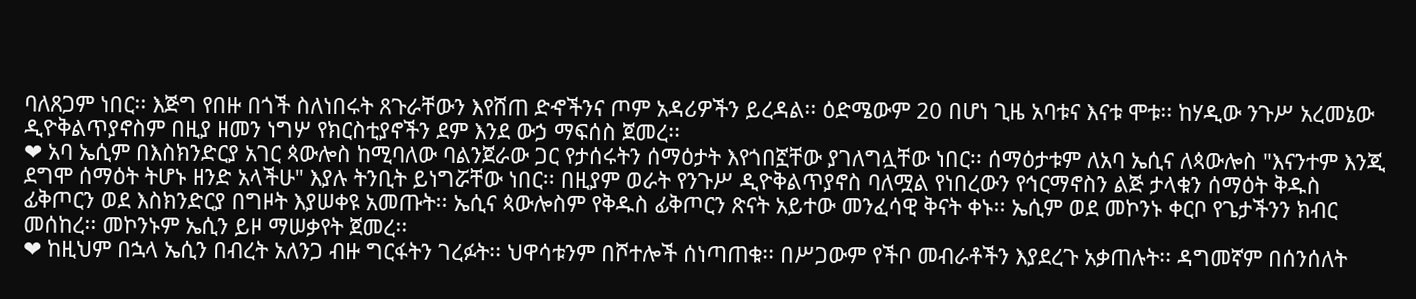ባለጸጋም ነበር፡፡ እጅግ የበዙ በጎች ስለነበሩት ጸጉራቸውን እየሸጠ ድኆችንና ጦም አዳሪዎችን ይረዳል፡፡ ዕድሜውም 20 በሆነ ጊዜ አባቱና እናቱ ሞቱ፡፡ ከሃዲው ንጉሥ አረመኔው ዲዮቅልጥያኖስም በዚያ ዘመን ነግሦ የክርስቲያኖችን ደም እንደ ውኃ ማፍሰስ ጀመረ፡፡
❤ አባ ኤሲም በእስክንድርያ አገር ጳውሎስ ከሚባለው ባልንጀራው ጋር የታሰሩትን ሰማዕታት እየጎበኟቸው ያገለግሏቸው ነበር፡፡ ሰማዕታቱም ለአባ ኤሲና ለጳውሎስ "እናንተም እንጂ ደግሞ ሰማዕት ትሆኑ ዘንድ አላችሁ" እያሉ ትንቢት ይነግሯቸው ነበር፡፡ በዚያም ወራት የንጉሥ ዲዮቅልጥያኖስ ባለሟል የነበረውን የኅርማኖስን ልጅ ታላቁን ሰማዕት ቅዱስ ፊቅጦርን ወደ እስክንድርያ በግዞት እያሠቀዩ አመጡት፡፡ ኤሲና ጳውሎስም የቅዱስ ፊቅጦርን ጽናት አይተው መንፈሳዊ ቅናት ቀኑ፡፡ ኤሲም ወደ መኮንኑ ቀርቦ የጌታችንን ክብር መሰከረ፡፡ መኮንኑም ኤሲን ይዞ ማሠቃየት ጀመረ፡፡
❤ ከዚህም በኋላ ኤሲን በብረት አለንጋ ብዙ ግርፋትን ገረፉት፡፡ ህዋሳቱንም በሾተሎች ሰነጣጠቁ፡፡ በሥጋውም የችቦ መብራቶችን እያደረጉ አቃጠሉት፡፡ ዳግመኛም በሰንሰለት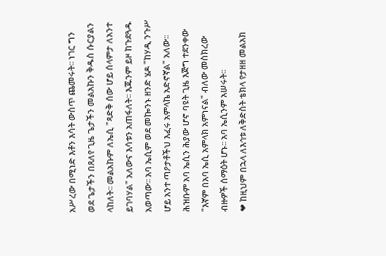አሥረው በሚነድ እቶን እሳት ውስጥ ጨመሩት፡፡ ነገር ግን ወደ ጌታችን በጸለየ ጊዜ ጌታችን መልአኩን ቅዱስ ሱርያልን ላከለት፡፡ መልአኩም ለኤሲ "ጻድቅ ሰው ሆይ ሰላምታ ለአንተ ይገባሃል" አለውና እሳቱን አጠፋለት፡፡ እጁንም ይዞ ከጉደጓዱ አወጣው፡፡ አባ ኤሲም ወደ መኰንኑ ዘንድ ሄዶ "ከሃዲ ንጉሥ ሆይ አንተ ጣዖታቶችህ እፈሩ አምላኬ አድኖኛል" አለው፡፡ ሕዝቡም አባ ኤሲን ሕያው ሆኖ ባዩት ጊዜ እጅግ ተደንቀው "እኛም በአባ ኤሲ አምላክ አምነናል" ብለው መስክረው ብዙዎች ሰማዕት ሆኑ፡፡ አባ ኤሲንም አሠሩት፡፡
❤ ከዚህም በኋላ ለእኅቱ ለቅድስት ቴክላ የታዘዘ መልአክ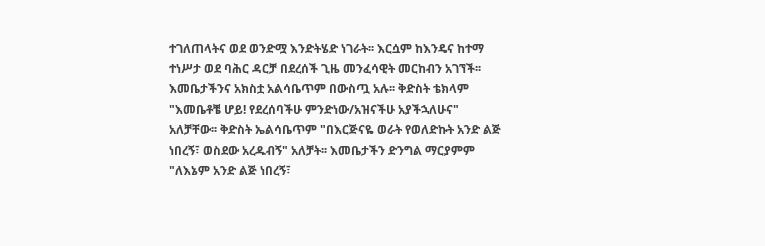ተገለጠላትና ወደ ወንድሟ እንድትሄድ ነገራት፡፡ እርሷም ከእንዴና ከተማ ተነሥታ ወደ ባሕር ዳርቻ በደረሰች ጊዜ መንፈሳዊት መርከብን አገኘች፡፡ እመቤታችንና አክስቷ አልሳቤጥም በውስጧ አሉ፡፡ ቅድስት ቴክላም "እመቤቶቼ ሆይ! የደረሰባችሁ ምንድነው/አዝናችሁ አያችኋለሁና" አለቻቸው፡፡ ቅድስት ኤልሳቤጥም "በእርጅናዬ ወራት የወለድኩት አንድ ልጅ ነበረኝ፣ ወስደው አረዱብኝ" አለቻት፡፡ እመቤታችን ድንግል ማርያምም "ለእኔም አንድ ልጅ ነበረኝ፣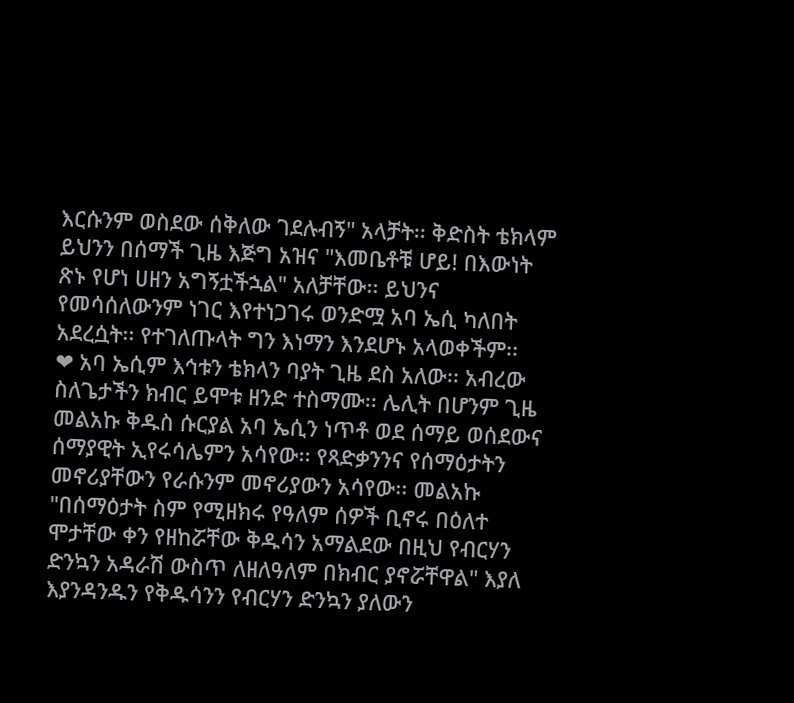እርሱንም ወስደው ሰቅለው ገደሉብኝ" አላቻት፡፡ ቅድስት ቴክላም ይህንን በሰማች ጊዜ እጅግ አዝና "እመቤቶቹ ሆይ! በእውነት ጽኑ የሆነ ሀዘን አግኝቷችኋል" አለቻቸው፡፡ ይህንና የመሳሰለውንም ነገር እየተነጋገሩ ወንድሟ አባ ኤሲ ካለበት አደረሷት፡፡ የተገለጡላት ግን እነማን እንደሆኑ አላወቀችም፡፡
❤ አባ ኤሲም እኅቱን ቴክላን ባያት ጊዜ ደስ አለው፡፡ አብረው ስለጌታችን ክብር ይሞቱ ዘንድ ተስማሙ፡፡ ሌሊት በሆንም ጊዜ መልአኩ ቅዱስ ሱርያል አባ ኤሲን ነጥቶ ወደ ሰማይ ወሰደውና ሰማያዊት ኢየሩሳሌምን አሳየው፡፡ የጻድቃንንና የሰማዕታትን መኖሪያቸውን የራሱንም መኖሪያውን አሳየው፡፡ መልአኩ "በሰማዕታት ስም የሚዘክሩ የዓለም ሰዎች ቢኖሩ በዕለተ ሞታቸው ቀን የዘከሯቸው ቅዱሳን አማልደው በዚህ የብርሃን ድንኳን አዳራሽ ውስጥ ለዘለዓለም በክብር ያኖሯቸዋል" እያለ እያንዳንዱን የቅዱሳንን የብርሃን ድንኳን ያለውን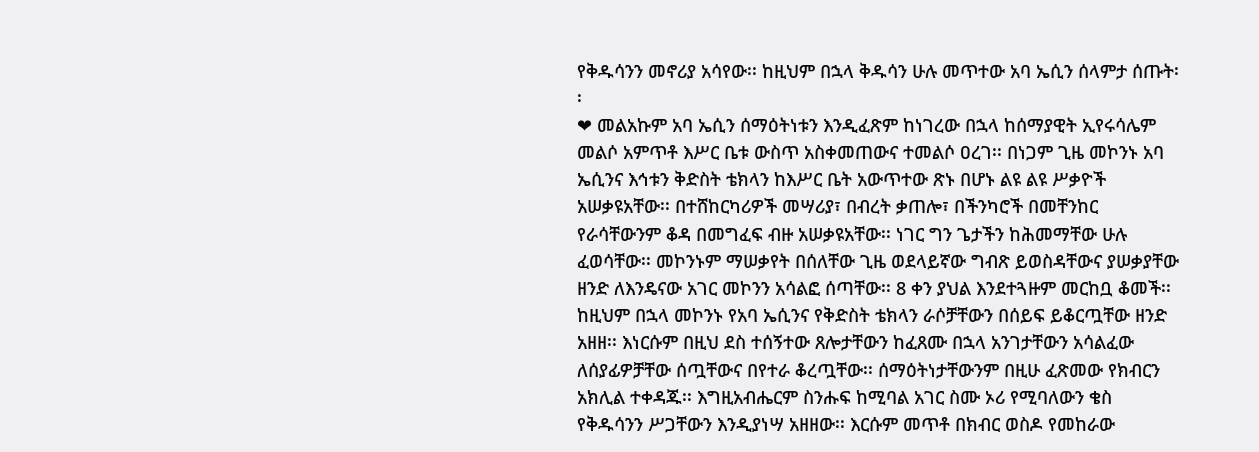የቅዱሳንን መኖሪያ አሳየው፡፡ ከዚህም በኋላ ቅዱሳን ሁሉ መጥተው አባ ኤሲን ሰላምታ ሰጡት፡፡
❤ መልአኩም አባ ኤሲን ሰማዕትነቱን እንዲፈጽም ከነገረው በኋላ ከሰማያዊት ኢየሩሳሌም መልሶ አምጥቶ እሥር ቤቱ ውስጥ አስቀመጠውና ተመልሶ ዐረገ፡፡ በነጋም ጊዜ መኮንኑ አባ ኤሲንና እኅቱን ቅድስት ቴክላን ከእሥር ቤት አውጥተው ጽኑ በሆኑ ልዩ ልዩ ሥቃዮች አሠቃዩአቸው፡፡ በተሸከርካሪዎች መሣሪያ፣ በብረት ቃጠሎ፣ በችንካሮች በመቸንከር የራሳቸውንም ቆዳ በመግፈፍ ብዙ አሠቃዩአቸው፡፡ ነገር ግን ጌታችን ከሕመማቸው ሁሉ ፈወሳቸው፡፡ መኮንኑም ማሠቃየት በሰለቸው ጊዜ ወደላይኛው ግብጽ ይወስዳቸውና ያሠቃያቸው ዘንድ ለእንዴናው አገር መኮንን አሳልፎ ሰጣቸው፡፡ 8 ቀን ያህል እንደተጓዙም መርከቧ ቆመች፡፡ ከዚህም በኋላ መኮንኑ የአባ ኤሲንና የቅድስት ቴክላን ራሶቻቸውን በሰይፍ ይቆርጧቸው ዘንድ አዘዘ፡፡ እነርሱም በዚህ ደስ ተሰኝተው ጸሎታቸውን ከፈጸሙ በኋላ አንገታቸውን አሳልፈው ለሰያፊዎቻቸው ሰጧቸውና በየተራ ቆረጧቸው፡፡ ሰማዕትነታቸውንም በዚሁ ፈጽመው የክብርን አክሊል ተቀዳጁ፡፡ እግዚአብሔርም ስንሑፍ ከሚባል አገር ስሙ ኦሪ የሚባለውን ቄስ የቅዱሳንን ሥጋቸውን እንዲያነሣ አዘዘው፡፡ እርሱም መጥቶ በክብር ወስዶ የመከራው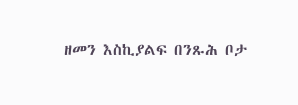ዘመን እስኪያልፍ በንጹሕ ቦታ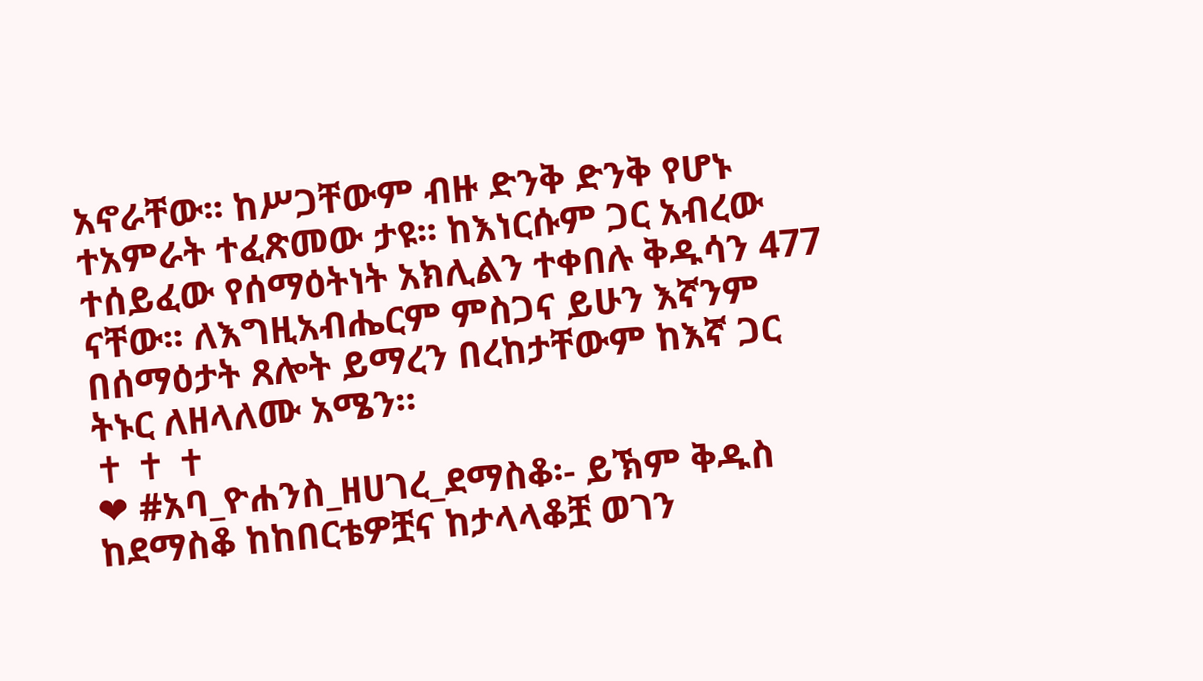አኖራቸው፡፡ ከሥጋቸውም ብዙ ድንቅ ድንቅ የሆኑ ተአምራት ተፈጽመው ታዩ፡፡ ከእነርሱም ጋር አብረው ተሰይፈው የሰማዕትነት አክሊልን ተቀበሉ ቅዱሳን 477 ናቸው፡፡ ለእግዚአብሔርም ምስጋና ይሁን እኛንም በሰማዕታት ጸሎት ይማረን በረከታቸውም ከእኛ ጋር ትኑር ለዘላለሙ አሜን።
✝ ✝ ✝
❤ #አባ_ዮሐንስ_ዘሀገረ_ደማስቆ፡- ይኽም ቅዱስ ከደማስቆ ከከበርቴዎቿና ከታላላቆቿ ወገን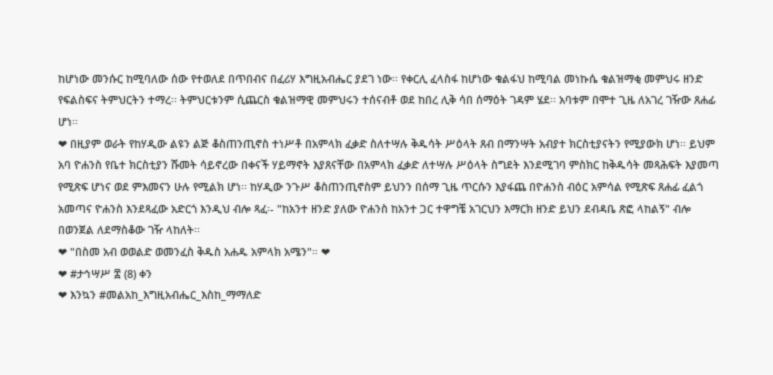ከሆነው መንሱር ከሚባለው ሰው የተወለደ በጥበብና በፈሪሃ እግዚአብሔር ያደገ ነው፡፡ የቀርሊ ፈላስፋ ከሆነው ቁልፋህ ከሚባል መነኩሴ ቁልዝማቂ መምህሩ ዘንድ የፍልስፍና ትምህርትን ተማረ፡፡ ትምህርቱንም ሲጨርስ ቁልዝማዊ መምህሩን ተሰናብቶ ወደ ከበረ ሊቅ ሳበ ሰማዕት ገዳም ሄደ፡፡ አባቱም በሞተ ጊዜ ለአገረ ገዥው ጸሐፊ ሆነ፡፡
❤ በዚያም ወራት የከሃዲው ልዩን ልጅ ቆስጠንጢኖስ ተነሥቶ በአምላክ ፈቃድ ስለተሣሉ ቅዱሳት ሥዕላት ጸብ በማንሣት አብያተ ክርስቲያናትን የሚያውክ ሆነ፡፡ ይህም አባ ዮሐንስ የቤተ ክርስቲያን ሹመት ሳይኖረው በቀናች ሃይማኖት እያጸናቸው በአምላክ ፈቃድ ለተሣሉ ሥዕላት ስግደት እንደሚገባ ምስክር ከቅዱሳት መጻሕፍት እያመጣ የሚጽፍ ሆነና ወደ ምእመናን ሁሉ የሚልክ ሆነ፡፡ ከሃዲው ንጉሥ ቆስጠንጢኖስም ይህንን በሰማ ጊዜ ጥርሱን እያፋጨ በዮሐንስ ብዕር አምሳል የሚጽፍ ጸሐፊ ፈልጎ አመጣና ዮሐንስ እንደጻፈው አድርጎ እንዲህ ብሎ ጻፈ፡- "ከአንተ ዘንድ ያለው ዮሐንስ ከአንተ ጋር ተዋግቼ አገርህን እማርክ ዘንድ ይህን ደብዳቤ ጽፎ ላከልኝ" ብሎ በወንጀል ለደማስቆው ገዥ ላከለት፡፡
❤ "በስመ አብ ወወልድ ወመንፈስ ቅዱስ አሐዱ አምላክ አሜን"። ❤
❤ #ታኅሣሥ ፰ (8) ቀን
❤ እንኳን #መልአከ_እግዚአብሔር_እስከ_ማማለድ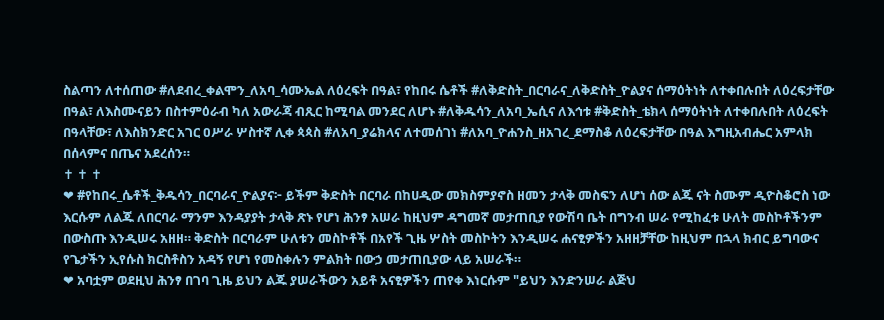ስልጣን ለተሰጠው #ለደብረ_ቀልሞን_ለአባ_ሳሙኤል ለዕረፍት በዓል፣ የከበሩ ሴቶች #ለቅድስት_በርባራና_ለቅድስት_ዮልያና ሰማዕትነት ለተቀበሉበት ለዕረፍታቸው በዓል፣ ለእስሙናይን በስተምዕራብ ካለ አውራጃ ብጺር ከሚባል መንደር ለሆኑ #ለቅዱሳን_ለአባ_ኤሲና ለእኅቱ #ቅድስት_ቴክላ ሰማዕትነት ለተቀበሉበት ለዕረፍት በዓላቸው፣ ለእስክንድር አገር ዐሥራ ሦስተኛ ሊቀ ጳጳስ #ለአባ_ያሬክላና ለተመሰገነ #ለአባ_ዮሐንስ_ዘአገረ_ደማስቆ ለዕረፍታቸው በዓል እግዚአብሔር አምላክ በሰላምና በጤና አደረሰን።
✝ ✝ ✝
❤ #የከበሩ_ሴቶች_ቅዱሳን_በርባራና_ዮልያና፦ ይችም ቅድስት በርባራ በከሀዲው መክስምያኖስ ዘመን ታላቅ መስፍን ለሆነ ሰው ልጁ ናት ስሙም ዲዮስቆሮስ ነው እርሱም ለልጁ ለበርባራ ማንም እንዳያያት ታላቅ ጽኑ የሆነ ሕንፃ አሠራ ከዚህም ዳግመኛ መታጠቢያ የውሽባ ቤት በግንብ ሠራ የሚከፈቱ ሁለት መስኮቶችንም በውስጡ እንዲሠሩ አዘዘ። ቅድስት በርባራም ሁለቱን መስኮቶች በአየች ጊዜ ሦስት መስኮትን እንዲሠሩ ሐናፂዎችን አዘዘቻቸው ከዚህም በኋላ ክብር ይግባውና የጌታችን ኢየሱስ ክርስቶስን አዳኝ የሆነ የመስቀሉን ምልክት በውኃ መታጠቢያው ላይ አሠራች።
❤ አባቷም ወደዚህ ሕንፃ በገባ ጊዜ ይህን ልጁ ያሠራችውን አይቶ አናፂዎችን ጠየቀ እነርሱም "ይህን እንድንሠራ ልጅህ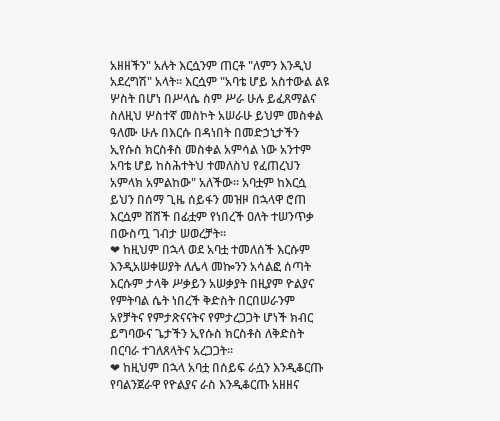አዘዘችን" አሉት እርሷንም ጠርቶ "ለምን እንዲህ አደረግሽ" አላት። እርሷም "አባቴ ሆይ አስተውል ልዩ ሦስት በሆነ በሥላሴ ስም ሥራ ሁሉ ይፈጸማልና ስለዚህ ሦስተኛ መስኮት አሠራሁ ይህም መስቀል ዓለሙ ሁሉ በእርሱ በዳነበት በመድኃኒታችን ኢየሱስ ክርስቶስ መስቀል አምሳል ነው አንተም አባቴ ሆይ ከስሕተትህ ተመለስህ የፈጠረህን አምላክ አምልከው" አለችው። አባቷም ከእርሷ ይህን በሰማ ጊዜ ሰይፋን መዝዞ በኋላዋ ሮጠ እርሷም ሸሸች በፊቷም የነበረች ዐለት ተሠንጥቃ በውስጧ ገብታ ሠወረቻት።
❤ ከዚህም በኋላ ወደ አባቷ ተመለሰች እርሱም እንዲአሠቀሠያት ለሌላ መኰንን አሳልፎ ሰጣት እርሱም ታላቅ ሥቃይን አሠቃያት በዚያም ዮልያና የምትባል ሴት ነበረች ቅድስት በርበሠራንም አየቻትና የምታጽናናትና የምታረጋጋት ሆነች ክብር ይግባውና ጌታችን ኢየሱስ ክርስቶስ ለቅድስት በርባራ ተገለጸላትና አረጋጋት።
❤ ከዚህም በኋላ አባቷ በሰይፍ ራሷን እንዲቆርጡ የባልንጀራዋ የዮልያና ራስ እንዲቆርጡ አዘዘና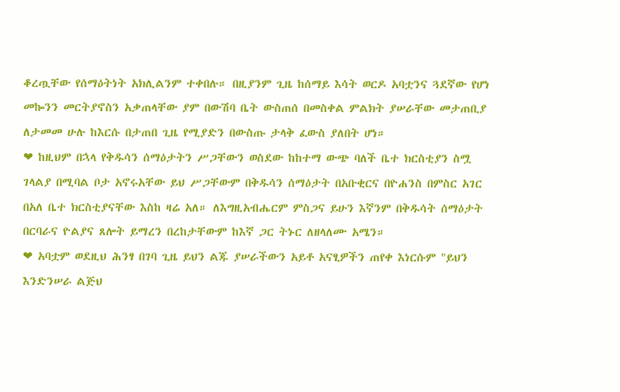ቆረጧቸው የሰማዕትነት አክሊልንም ተቀበሉ። በዚያንም ጊዜ ከሰማይ እሳት ወርዶ አባቷንና ጓደኛው የሆነ መኰንን መርትያኖስን አቃጠላቸው ያም በውሽባ ቤት ውስጠሰ በመስቀል ምልክት ያሠራቸው መታጠቢያ ለታመመ ሁሉ ከእርሱ በታጠበ ጊዜ የሚያድን በውስጡ ታላቅ ፈውስ ያለበት ሆነ።
❤ ከዚህም በኋላ የቅዱሳን ሰማዕታትን ሥጋቸውን ወስደው ከከተማ ውጭ ባለች ቤተ ክርስቲያን ስሟ ገላልያ በሚባል ቦታ አኖሩአቸው ይህ ሥጋቸውም በቅዱሳን ሰማዕታት በአቡቂርና በዮሐንስ በምስር አገር በአለ ቤተ ክርስቲያናቸው እስከ ዛሬ አለ። ለእግዚአብሔርም ምስጋና ይሁን እኛንም በቅዱሳት ሰማዕታት በርባራና ዮልያና ጸሎት ይማረን በረከታቸውም ከእኛ ጋር ትኑር ለዘላለሙ አሜን።
❤ አባቷም ወደዚህ ሕንፃ በገባ ጊዜ ይህን ልጁ ያሠራችውን አይቶ አናፂዎችን ጠየቀ እነርሱም "ይህን እንድንሠራ ልጅህ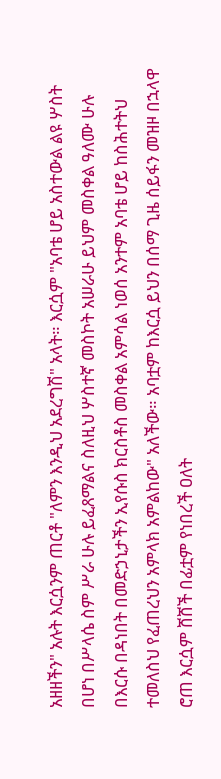አዘዘችን" አሉት እርሷንም ጠርቶ "ለምን እንዲህ አደረግሽ" አላት። እርሷም "አባቴ ሆይ አስተውል ልዩ ሦስት በሆነ በሥላሴ ስም ሥራ ሁሉ ይፈጸማልና ስለዚህ ሦስተኛ መስኮት አሠራሁ ይህም መስቀል ዓለሙ ሁሉ በእርሱ በዳነበት በመድኃኒታችን ኢየሱስ ክርስቶስ መስቀል አምሳል ነወሰ አንተም አባቴ ሆይ ከስሕተትህ ተመለስህ የፈጠረህን አምላክ አምልከው" አለችው። አባቷም ከእርሷ ይህን በሰማ ጊዜ ሰይፋን መዝዞ በኋላዋ ሮጠ እርሷም ሸሸች በፊቷም የነበረች ዐለት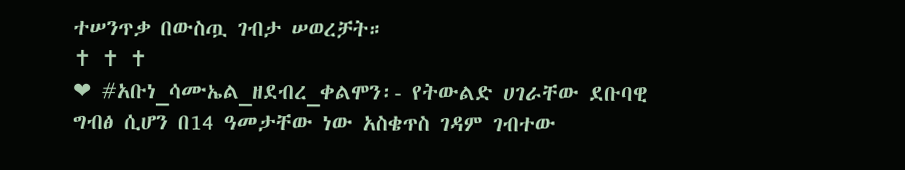ተሠንጥቃ በውስጧ ገብታ ሠወረቻት።
✝ ✝ ✝
❤ #አቡነ_ሳሙኤል_ዘደብረ_ቀልሞን፡- የትውልድ ሀገራቸው ደቡባዊ ግብፅ ሲሆን በ14 ዓመታቸው ነው አስቄጥስ ገዳም ገብተው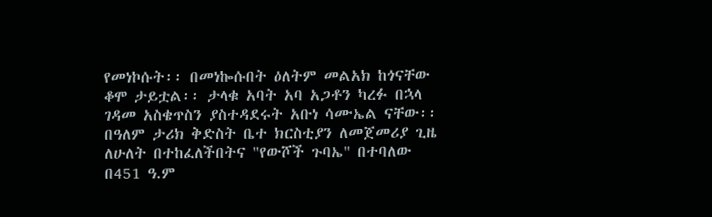የመነኮሱት፡፡ በመነኰሱበት ዕለትም መልአክ ከጎናቸው ቆሞ ታይቷል፡፡ ታላቁ አባት አባ አጋቶን ካረፉ በኋላ ገዳመ አስቄጥስን ያስተዳደሩት አቡነ ሳሙኤል ናቸው፡፡ በዓለም ታሪክ ቅድስት ቤተ ክርስቲያን ለመጀመሪያ ጊዜ ለሁለት በተከፈለችበትና "የውሾች ጉባኤ" በተባለው በ451 ዓ.ም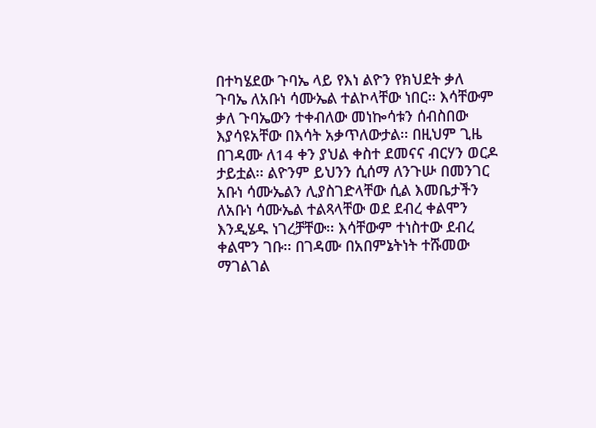በተካሄደው ጉባኤ ላይ የእነ ልዮን የክህደት ቃለ ጉባኤ ለአቡነ ሳሙኤል ተልኮላቸው ነበር፡፡ እሳቸውም ቃለ ጉባኤውን ተቀብለው መነኰሳቱን ሰብስበው እያሳዩአቸው በእሳት አቃጥለውታል፡፡ በዚህም ጊዜ በገዳሙ ለ14 ቀን ያህል ቀስተ ደመናና ብርሃን ወርዶ ታይቷል፡፡ ልዮንም ይህንን ሲሰማ ለንጉሡ በመንገር አቡነ ሳሙኤልን ሊያስገድላቸው ሲል እመቤታችን ለአቡነ ሳሙኤል ተልጻላቸው ወደ ደብረ ቀልሞን እንዲሄዱ ነገረቻቸው፡፡ እሳቸውም ተነስተው ደብረ ቀልሞን ገቡ፡፡ በገዳሙ በአበምኔትነት ተሹመው ማገልገል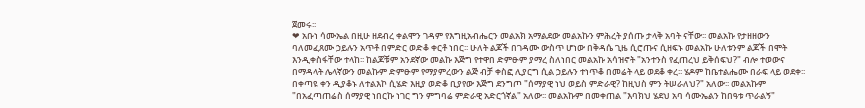ጀመሩ፡፡
❤ አቡነ ሳሙኤል በዚሁ ዘደብረ ቀልሞን ገዳም የእግዚአብሔርን መልአክ አማልደው መልአኩን ምሕረት ያሰጡ ታላቅ አባት ናቸው፡፡ መልአኩ የታዘዘውን ባለመፈጸሙ ኃይሉን አጥቶ በምድር ወድቆ ቀርቶ ነበር፡፡ ሁለት ልጆች በገዳሙ ውስጥ ሆነው በቅዳሴ ጊዜ ሲሮጡና ሲዘፍኑ መልአኩ ሁለቱንም ልጆች በሞት እንዲቀስፋቸው ተላከ፡፡ ከልጆቹም አንደኛው መልኩ እጅግ የተዋበ ድምፁም ያማረ ስለነበር መልአኩ አሳዝኖት "አንተንስ የፈጠረህ ይቅሰፍህ?" ብሎ ተወውና በማዳላት ሌላኛውን መልኩም ድምፁም የማያምረውን ልጅ ብቻ ቀስፎ ሊያርግ ሲል ኃይሉን ተነጥቆ በመሬት ላይ ወደቆ ቀረ፡፡ ሄዶም ከቤተልሔሙ በራፍ ላይ ወደቀ፡፡ በቀጣዩ ቀን ዲያቆኑ ለተልእኮ ሲሄድ እዚያ ወድቆ ቢያየው እጅግ ደንግጦ "ሰማያዊ ነህ ወይስ ምድራዊ? ከዚህስ ምን ትሠራለህ?" አለው፡፡ መልአኩም "በአፈጣጠሬስ ሰማያዊ ነበርኩ ነገር ግን ምግባሬ ምድራዊ አድርጎኛል" አለው፡፡ መልአኩም በመቀጠል "እባክህ ሄደህ አባ ሳሙኤልን ከበዓቱ ጥራልኝ"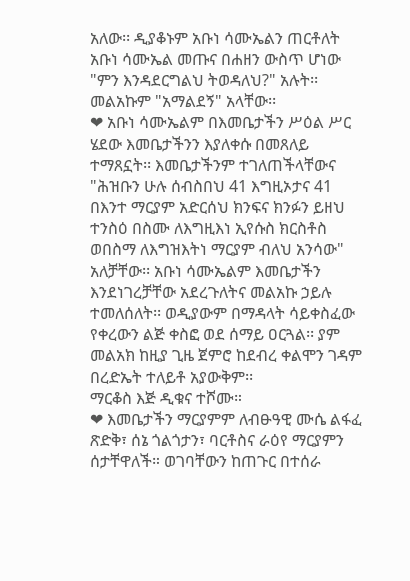አለው፡፡ ዲያቆኑም አቡነ ሳሙኤልን ጠርቶለት አቡነ ሳሙኤል መጡና በሐዘን ውስጥ ሆነው "ምን እንዳደርግልህ ትወዳለህ?" አሉት፡፡ መልአኩም "አማልደኝ" አላቸው፡፡
❤ አቡነ ሳሙኤልም በእመቤታችን ሥዕል ሥር ሄደው እመቤታችንን እያለቀሱ በመጸለይ ተማጸኗት፡፡ እመቤታችንም ተገለጠችላቸውና "ሕዝቡን ሁሉ ሰብስበህ 41 እግዚኦታና 41 በእንተ ማርያም አድርሰህ ክንፍና ክንፉን ይዘህ ተንስዕ በስሙ ለእግዚእነ ኢየሱስ ክርስቶስ ወበስማ ለእግዝእትነ ማርያም ብለህ አንሳው" አለቻቸው፡፡ አቡነ ሳሙኤልም እመቤታችን እንደነገረቻቸው አደረጉለትና መልአኩ ኃይሉ ተመለሰለት፡፡ ወዲያውም በማዳላት ሳይቀስፈው የቀረውን ልጅ ቀስፎ ወደ ሰማይ ዐርጓል፡፡ ያም መልአክ ከዚያ ጊዜ ጀምሮ ከደብረ ቀልሞን ገዳም በረድኤት ተለይቶ አያውቅም፡፡
ማርቆስ እጅ ዲቁና ተሾሙ።
❤ እመቤታችን ማርያምም ለብፁዓዊ ሙሴ ልፋፈ ጽድቅ፣ ሰኔ ጎልጎታን፣ ባርቶስና ራዕየ ማርያምን ሰታቸዋለች። ወገባቸውን ከጠጉር በተሰራ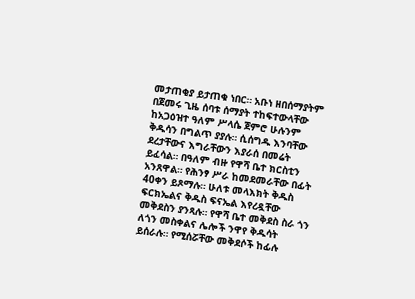መታጠቂያ ይታጠቁ ነበር። አቡነ ዘበሰማያትም በጀመሩ ጊዜ ሰባቱ ሰማያት ተከፍተውላቸው ከአጋዕዝተ ዓለም ሥላሴ ጀምሮ ሁሉንም ቅዱሳን በግልጥ ያያሉ። ሲሰግዱ እንባቸው ደረታቸውና እግራቸውን እያራሰ በመሬት ይፈሳል። በዓለም ብዙ የዋሻ ቤተ ክርስቲን አንጸዋል። የሕንፃ ሥራ ከመደመራቸው በፊት 40ቀን ይጾማሉ። ሁለቱ መላእክት ቅዱስ ፍርክኤልና ቅዱስ ፍናኤል እየረዷቸው መቅደስን ያንጻሉ። የዋሻ ቤተ መቅደስ ስራ ጎን ለጎን መስቀልና ሌሎች ንዋየ ቅዱሳት ይሰራሉ። የሚሰሯቸው መቅደሶች ከፊሉ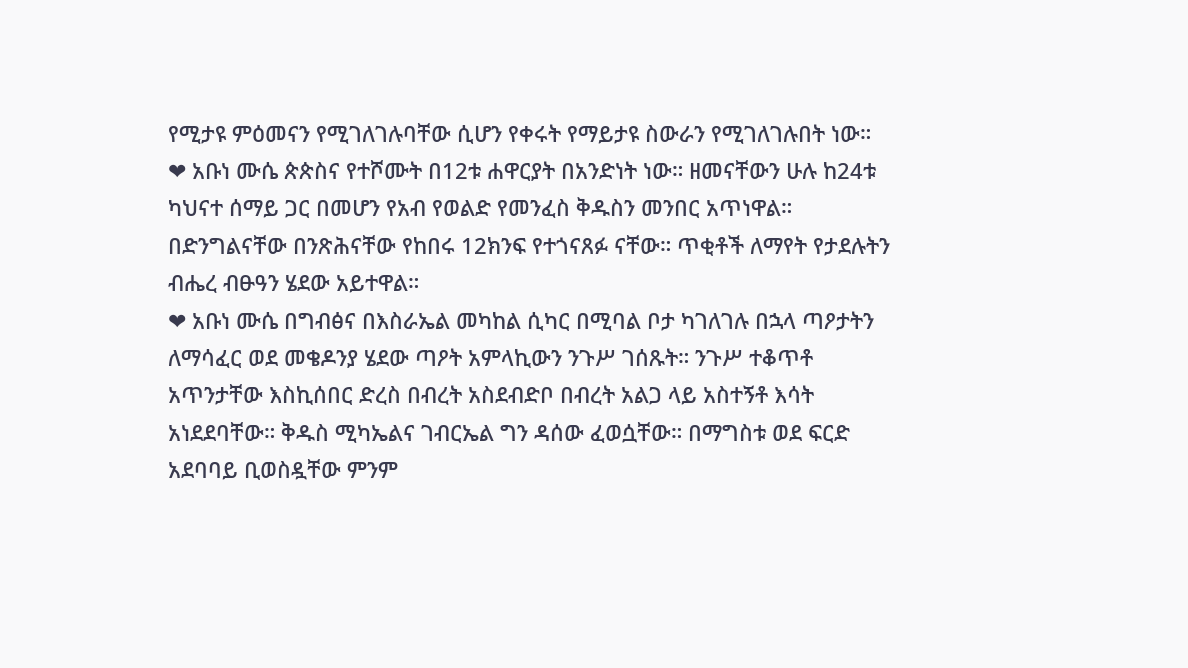የሚታዩ ምዕመናን የሚገለገሉባቸው ሲሆን የቀሩት የማይታዩ ስውራን የሚገለገሉበት ነው።
❤ አቡነ ሙሴ ጵጵስና የተሾሙት በ12ቱ ሐዋርያት በአንድነት ነው። ዘመናቸውን ሁሉ ከ24ቱ ካህናተ ሰማይ ጋር በመሆን የአብ የወልድ የመንፈስ ቅዱስን መንበር አጥነዋል። በድንግልናቸው በንጽሕናቸው የከበሩ 12ክንፍ የተጎናጸፉ ናቸው። ጥቂቶች ለማየት የታደሉትን ብሔረ ብፁዓን ሄደው አይተዋል።
❤ አቡነ ሙሴ በግብፅና በእስራኤል መካከል ሲካር በሚባል ቦታ ካገለገሉ በኋላ ጣዖታትን ለማሳፈር ወደ መቄዶንያ ሄደው ጣዖት አምላኪውን ንጉሥ ገሰጹት። ንጉሥ ተቆጥቶ አጥንታቸው እስኪሰበር ድረስ በብረት አስደብድቦ በብረት አልጋ ላይ አስተኝቶ እሳት አነደደባቸው። ቅዱስ ሚካኤልና ገብርኤል ግን ዳሰው ፈወሷቸው። በማግስቱ ወደ ፍርድ አደባባይ ቢወስዷቸው ምንም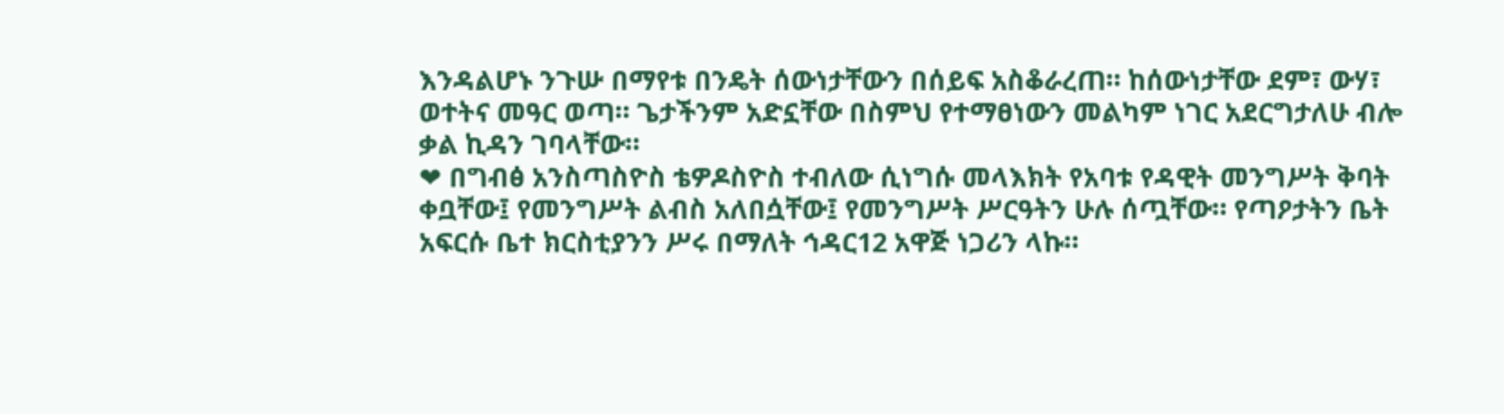እንዳልሆኑ ንጉሡ በማየቱ በንዴት ሰውነታቸውን በሰይፍ አስቆራረጠ። ከሰውነታቸው ደም፣ ውሃ፣ ወተትና መዓር ወጣ። ጌታችንም አድኗቸው በስምህ የተማፀነውን መልካም ነገር አደርግታለሁ ብሎ ቃል ኪዳን ገባላቸው።
❤ በግብፅ አንስጣስዮስ ቴዎዶስዮስ ተብለው ሲነግሱ መላእክት የአባቱ የዳዊት መንግሥት ቅባት ቀቧቸው፤ የመንግሥት ልብስ አለበሷቸው፤ የመንግሥት ሥርዓትን ሁሉ ሰጧቸው። የጣዖታትን ቤት አፍርሱ ቤተ ክርስቲያንን ሥሩ በማለት ኅዳር12 አዋጅ ነጋሪን ላኩ።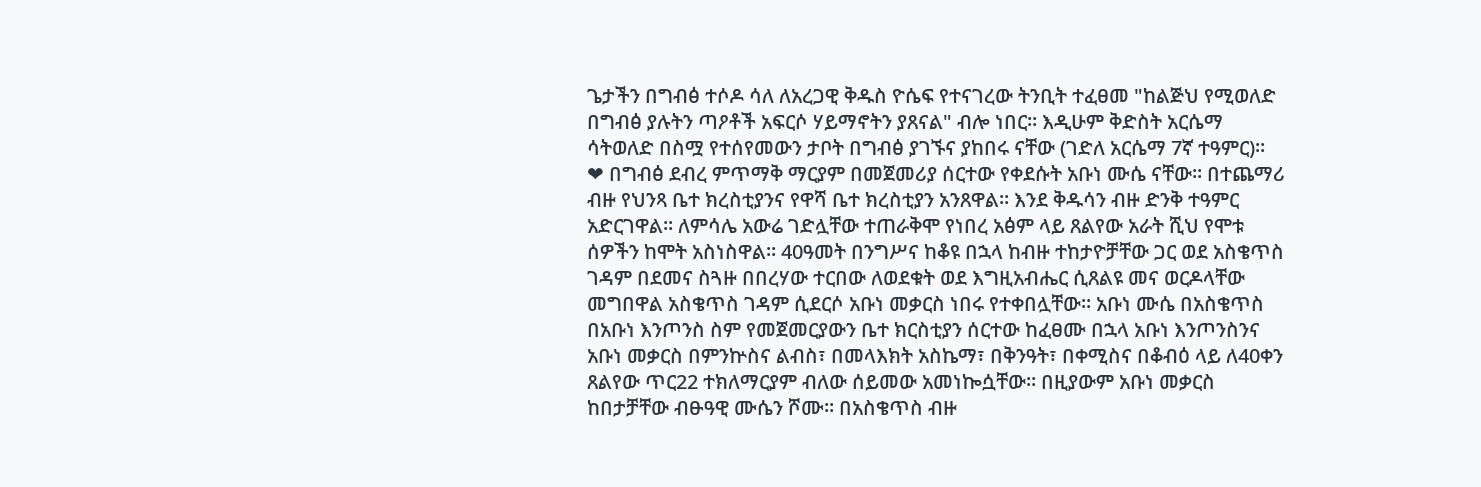ጌታችን በግብፅ ተሶዶ ሳለ ለአረጋዊ ቅዱስ ዮሴፍ የተናገረው ትንቢት ተፈፀመ "ከልጅህ የሚወለድ በግብፅ ያሉትን ጣዖቶች አፍርሶ ሃይማኖትን ያጸናል" ብሎ ነበር። እዲሁም ቅድስት አርሴማ ሳትወለድ በስሟ የተሰየመውን ታቦት በግብፅ ያገኙና ያከበሩ ናቸው (ገድለ አርሴማ 7ኛ ተዓምር)።
❤ በግብፅ ደብረ ምጥማቅ ማርያም በመጀመሪያ ሰርተው የቀደሱት አቡነ ሙሴ ናቸው። በተጨማሪ ብዙ የህንጻ ቤተ ክረስቲያንና የዋሻ ቤተ ክረስቲያን አንጸዋል። እንደ ቅዱሳን ብዙ ድንቅ ተዓምር አድርገዋል። ለምሳሌ አውሬ ገድሏቸው ተጠራቅሞ የነበረ አፅም ላይ ጸልየው አራት ሺህ የሞቱ ሰዎችን ከሞት አስነስዋል። 40ዓመት በንግሥና ከቆዩ በኋላ ከብዙ ተከታዮቻቸው ጋር ወደ አስቄጥስ ገዳም በደመና ስጓዙ በበረሃው ተርበው ለወደቁት ወደ እግዚአብሔር ሲጸልዩ መና ወርዶላቸው መግበዋል አስቄጥስ ገዳም ሲደርሶ አቡነ መቃርስ ነበሩ የተቀበሏቸው፡፡ አቡነ ሙሴ በአስቄጥስ በአቡነ እንጦንስ ስም የመጀመርያውን ቤተ ክርስቲያን ሰርተው ከፈፀሙ በኋላ አቡነ እንጦንስንና አቡነ መቃርስ በምንኵስና ልብስ፣ በመላእክት አስኬማ፣ በቅንዓት፣ በቀሚስና በቆብዕ ላይ ለ40ቀን ጸልየው ጥር22 ተክለማርያም ብለው ሰይመው አመነኰሷቸው። በዚያውም አቡነ መቃርስ ከበታቻቸው ብፁዓዊ ሙሴን ሾሙ። በአስቄጥስ ብዙ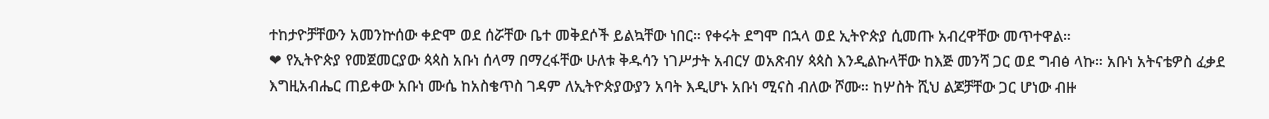ተከታዮቻቸውን አመንኵሰው ቀድሞ ወደ ሰሯቸው ቤተ መቅደሶች ይልኳቸው ነበር። የቀሩት ደግሞ በኋላ ወደ ኢትዮጵያ ሲመጡ አብረዋቸው መጥተዋል።
❤ የኢትዮጵያ የመጀመርያው ጳጳስ አቡነ ሰላማ በማረፋቸው ሁለቱ ቅዱሳን ነገሥታት አብርሃ ወአጽብሃ ጳጳስ እንዲልኩላቸው ከእጅ መንሻ ጋር ወደ ግብፅ ላኩ። አቡነ አትናቴዎስ ፈቃደ እግዚአብሔር ጠይቀው አቡነ ሙሴ ከአስቄጥስ ገዳም ለኢትዮጵያውያን አባት እዲሆኑ አቡነ ሚናስ ብለው ሾሙ። ከሦስት ሺህ ልጆቻቸው ጋር ሆነው ብዙ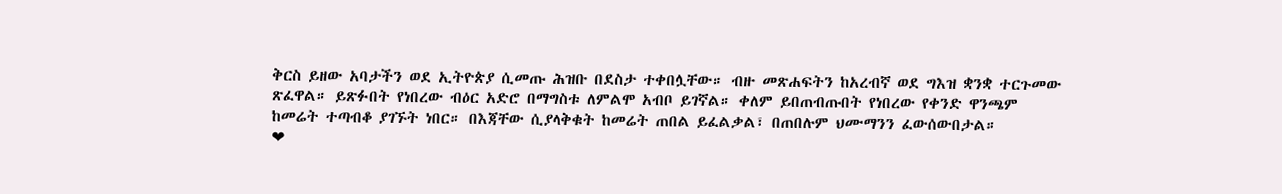ቅርስ ይዘው አባታችን ወደ ኢትዮጵያ ሲመጡ ሕዝቡ በደስታ ተቀበሏቸው። ብዙ መጽሐፍትን ከአረብኛ ወደ ግእዝ ቋንቋ ተርጉመው ጽፈዋል። ይጽፉበት የነበረው ብዕር አድሮ በማግስቱ ለምልሞ አብቦ ይገኛል። ቀለም ይበጠብጡበት የነበረው የቀንድ ዋንጫም ከመሬት ተጣብቆ ያገኙት ነበር። በእጃቸው ሲያላቅቁት ከመሬት ጠበል ይፈልቃል፣ በጠበሉም ህሙማንን ፈውሰውበታል።
❤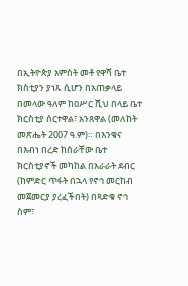በኢትዮጵያ አምስት መቶ የዋሻ ቤተ ክስቲያን ያነጹ ሲሆን በአጠቃላይ በመላው ዓለም ከዐሥር ሺህ በላይ ቤተ ክርስቲያ ሰርተዋል፣ አንጸዋል (መለከት መጽሔት 2007 ዓ.ም)። በእንቁና በእብነ በረድ ከሰራቸው ቤተ ክርስቲያኖች መካከል በአራራት ደብር (ከምድር ጥፋት በኋላ የኖኅ መርከብ መጀመርያ ያረፈችበት) በጻድቁ ኖኅ ስም፣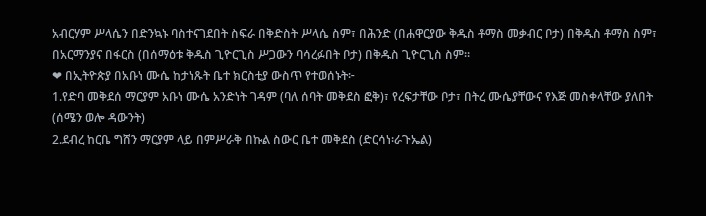አብርሃም ሥላሴን በድንኳኑ ባስተናገደበት ስፍራ በቅድስት ሥላሴ ስም፣ በሕንድ (በሐዋርያው ቅዱስ ቶማስ መቃብር ቦታ) በቅዱስ ቶማስ ስም፣ በአርማንያና በፋርስ (በሰማዕቱ ቅዱስ ጊዮርጊስ ሥጋውን ባሳረፉበት ቦታ) በቅዱስ ጊዮርጊስ ስም።
❤ በኢትዮጵያ በአቡነ ሙሴ ከታነጹት ቤተ ክርስቲያ ውስጥ የተወሰኑት፦
1.የድባ መቅደሰ ማርያም አቡነ ሙሴ አንድነት ገዳም (ባለ ሰባት መቅደስ ፎቅ)፣ የረፍታቸው ቦታ፣ በትረ ሙሴያቸውና የእጅ መስቀላቸው ያለበት (ሰሜን ወሎ ዳውንት)
2.ደብረ ከርቤ ግሸን ማርያም ላይ በምሥራቅ በኩል ስውር ቤተ መቅደስ (ድርሳነ፡ራጉኤል)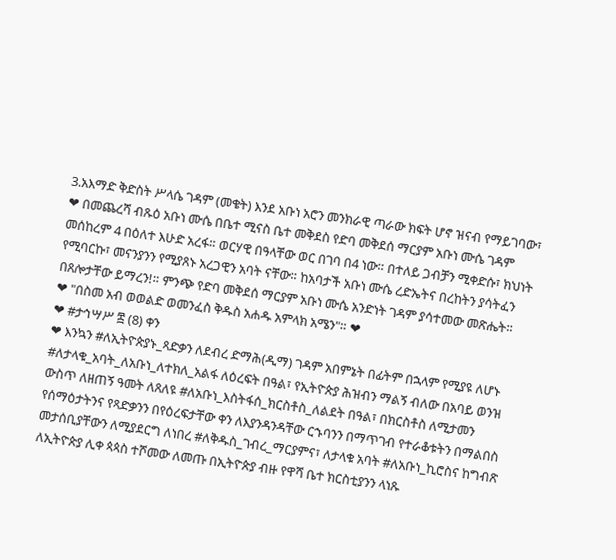3.አእማድ ቅድስት ሥላሴ ገዳም (መቄት) እንደ አቡነ አሮን መንክራዊ ጣራው ክፍት ሆኖ ዝናብ የማይገባው፣
❤ በመጨረሻ ብጹዕ አቡነ ሙሴ በቤተ ሚናስ ቤተ መቅደስ የድባ መቅደሰ ማርያም አቡነ ሙሴ ገዳም መሰከረም 4 በዕለተ እሁድ አረፋ። ወርሃዊ በዓላቸው ወር በገባ በ4 ነው። በተለይ ጋብቻን ሚቀድሱ፣ ክህነት የሚባርኩ፣ መናንያንን የሚያጸኑ አረጋዊን አባት ናቸው። ከአባታች አቡነ ሙሴ ረድኤትና በረከትን ያሳትፈን በጸሎታቸው ይማረን!። ምንጭ የድባ መቅደሰ ማርያም አቡነ ሙሴ አንድነት ገዳም ያሳተመው መጽሔት።
❤ "በስመ አብ ወወልድ ወመንፈስ ቅዱስ አሐዱ አምላክ አሜን"። ❤
❤ #ታኅሣሥ ፰ (8) ቀን
❤ እንኳን #ለኢትዮጵያኑ_ጻድቃን ለደብረ ድማሕ(ዲማ) ገዳም አበምኔት በፊትም በኋላም የሚያዩ ለሆኑ #ለታላቁ_አባት_ለአቡነ_ለተክለ_አልፋ ለዕረፍት በዓል፣ የኢትዮጵያ ሕዝብን ማልኝ ብለው በአባይ ወንዝ ውስጥ ለዘጠኝ ዓመት ለጸለዩ #ለአቡነ_እስትፋሰ_ክርስቶስ_ለልደት በዓል፣ በክርስቶስ ለሚታመን የሰማዕታትንና የጻድቃንን በየዕረፍታቸው ቀን ለእያንዳንዳቸው ርኁባንን በማጥገብ የተራቆቱትን በማልበስ መታሰቢያቸውን ለሚያደርግ ለነበረ #ለቅዱስ_ገብረ_ማርያምና፣ ለታላቁ አባት #ለአቡነ_ኪሮስና ከግብጽ ለኢትዮጵያ ሊቀ ጳጳስ ተሾመው ለመጡ በኢትዮጵያ ብዙ የዋሻ ቤተ ክርስቲያንን ላነጹ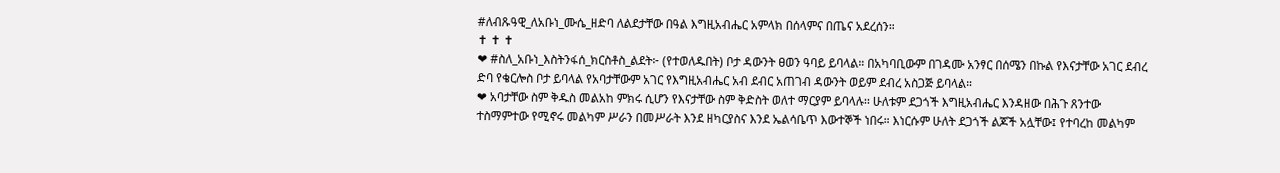#ለብጹዓዊ_ለአቡነ_ሙሴ_ዘድባ ለልደታቸው በዓል እግዚአብሔር አምላክ በሰላምና በጤና አደረሰን።
✝ ✝ ✝
❤ #ስለ_አቡነ_እስትንፋሰ_ክርስቶስ_ልደት፦ (የተወለዱበት) ቦታ ዳውንት ፀወን ዓባይ ይባላል። በአካባቢውም በገዳሙ አንፃር በሰሜን በኩል የእናታቸው አገር ደብረ ድባ የቄርሎስ ቦታ ይባላል የአባታቸውም አገር የእግዚአብሔር አብ ደብር አጠገብ ዳውንት ወይም ደብረ አስጋጅ ይባላል።
❤ አባታቸው ስም ቅዱስ መልአከ ምክሩ ሲሆን የእናታቸው ስም ቅድስት ወለተ ማርያም ይባላሉ፡፡ ሁለቱም ደጋጎች እግዚአብሔር እንዳዘው በሕጉ ጸንተው ተስማምተው የሚኖሩ መልካም ሥራን በመሥራት እንደ ዘካርያስና እንደ ኤልሳቤጥ እውተኞች ነበሩ። እነርሱም ሁለት ደጋጎች ልጆች አሏቸው፤ የተባረከ መልካም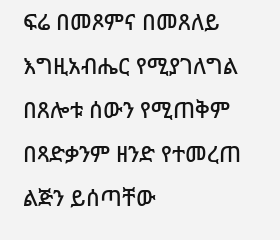ፍሬ በመጾምና በመጸለይ እግዚአብሔር የሚያገለግል በጸሎቱ ሰውን የሚጠቅም በጻድቃንም ዘንድ የተመረጠ ልጅን ይሰጣቸው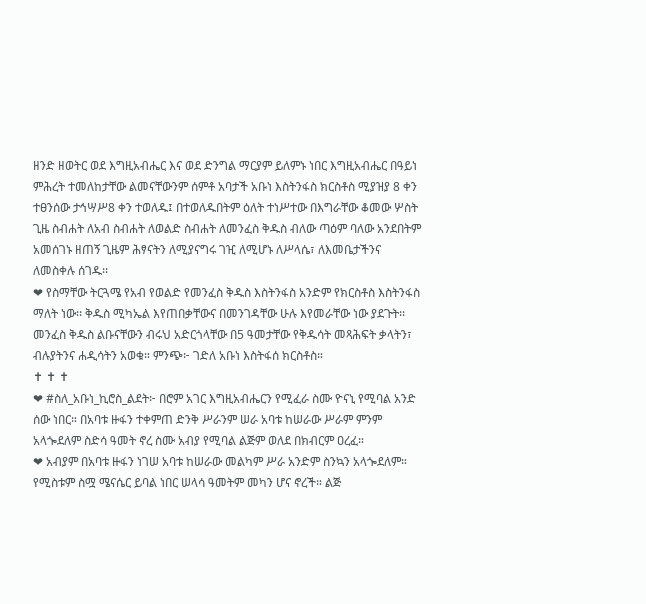ዘንድ ዘወትር ወደ እግዚአብሔር እና ወደ ድንግል ማርያም ይለምኑ ነበር እግዚአብሔር በዓይነ ምሕረት ተመለከታቸው ልመናቸውንም ሰምቶ አባታች አቡነ እስትንፋስ ክርስቶስ ሚያዝያ 8 ቀን ተፀንሰው ታኅሣሥ8 ቀን ተወለዱ፤ በተወለዱበትም ዕለት ተነሥተው በእግራቸው ቆመው ሦስት ጊዜ ስብሐት ለአብ ስብሐት ለወልድ ስብሐት ለመንፈስ ቅዱስ ብለው ጣዕም ባለው አንደበትም አመሰገኑ ዘጠኝ ጊዜም ሕፃናትን ለሚያናግሩ ገዢ ለሚሆኑ ለሥላሴ፣ ለእመቤታችንና ለመስቀሉ ሰገዱ፡፡
❤ የስማቸው ትርጓሜ የአብ የወልድ የመንፈስ ቅዱስ እስትንፋስ አንድም የክርስቶስ እስትንፋስ ማለት ነው፡፡ ቅዱስ ሚካኤል እየጠበቃቸውና በመንገዳቸው ሁሉ እየመራቸው ነው ያደጉት፡፡ መንፈስ ቅዱስ ልቡናቸውን ብሩህ አድርጎላቸው በ5 ዓመታቸው የቅዱሳት መጻሕፍት ቃላትን፣ ብሉያትንና ሐዲሳትን አወቁ። ምንጭ፦ ገድለ አቡነ እስትፋሰ ክርስቶስ።
✝ ✝ ✝
❤ #ስለ_አቡነ_ኪሮስ_ልደት፦ በሮም አገር እግዚአብሔርን የሚፈራ ስሙ ዮናኒ የሚባል አንድ ሰው ነበር። በአባቱ ዙፋን ተቀምጠ ድንቅ ሥራንም ሠራ አባቱ ከሠራው ሥራም ምንም አላጐደለም ስድሳ ዓመት ኖረ ስሙ አብያ የሚባል ልጅም ወለደ በክብርም ዐረፈ።
❤ አብያም በአባቱ ዙፋን ነገሠ አባቱ ከሠራው መልካም ሥራ አንድም ስንኳን አላጐደለም። የሚስቱም ስሟ ሜናሴር ይባል ነበር ሠላሳ ዓመትም መካን ሆና ኖረች። ልጅ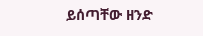ይሰጣቸው ዘንድ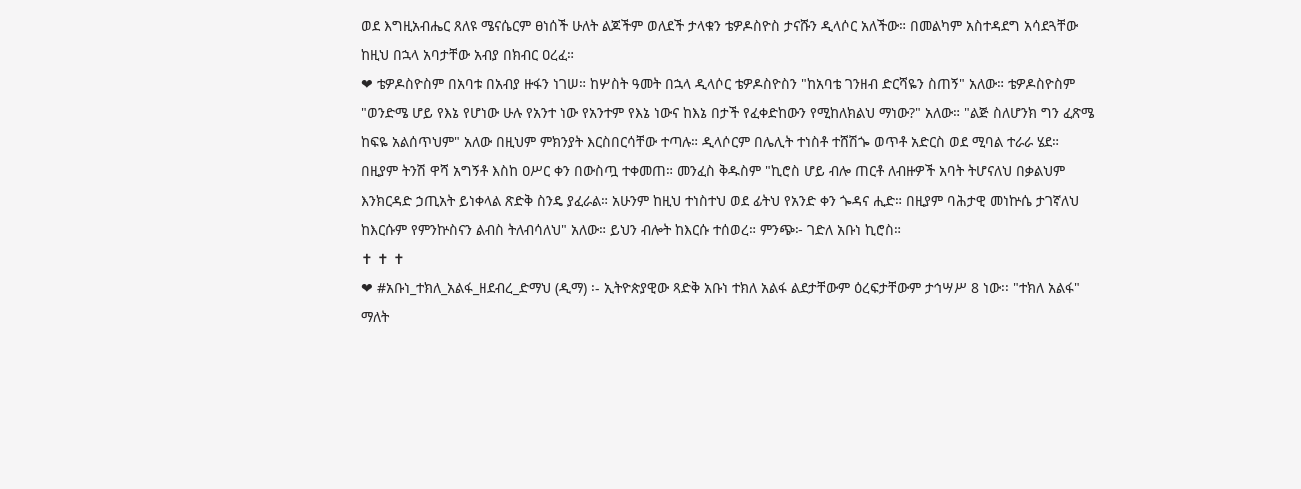ወደ እግዚአብሔር ጸለዩ ሜናሴርም ፀነሰች ሁለት ልጆችም ወለደች ታላቁን ቴዎዶስዮስ ታናሹን ዲላሶር አለችው። በመልካም አስተዳደግ አሳደጓቸው ከዚህ በኋላ አባታቸው አብያ በክብር ዐረፈ።
❤ ቴዎዶስዮስም በአባቱ በአብያ ዙፋን ነገሠ። ከሦስት ዓመት በኋላ ዲላሶር ቴዎዶስዮስን "ከአባቴ ገንዘብ ድርሻዬን ስጠኝ" አለው። ቴዎዶስዮስም "ወንድሜ ሆይ የእኔ የሆነው ሁሉ የአንተ ነው የአንተም የእኔ ነውና ከእኔ በታች የፈቀድከውን የሚከለክልህ ማነው?" አለው። "ልጅ ስለሆንክ ግን ፈጽሜ ከፍዬ አልሰጥህም" አለው በዚህም ምክንያት እርስበርሳቸው ተጣሉ። ዲላሶርም በሌሊት ተነስቶ ተሸሽጐ ወጥቶ አድርስ ወደ ሚባል ተራራ ሄደ። በዚያም ትንሽ ዋሻ አግኝቶ እስከ ዐሥር ቀን በውስጧ ተቀመጠ። መንፈስ ቅዱስም "ኪሮስ ሆይ ብሎ ጠርቶ ለብዙዎች አባት ትሆናለህ በቃልህም እንክርዳድ ኃጢአት ይነቀላል ጽድቅ ስንዴ ያፈራል። አሁንም ከዚህ ተነስተህ ወደ ፊትህ የአንድ ቀን ጐዳና ሒድ። በዚያም ባሕታዊ መነኵሴ ታገኛለህ ከእርሱም የምንኵስናን ልብስ ትለብሳለህ" አለው። ይህን ብሎት ከእርሱ ተሰወረ። ምንጭ፦ ገድለ አቡነ ኪሮስ።
✝ ✝ ✝
❤ #አቡነ_ተክለ_አልፋ_ዘደብረ_ድማህ (ዲማ) ፡- ኢትዮጵያዊው ጻድቅ አቡነ ተክለ አልፋ ልደታቸውም ዕረፍታቸውም ታኅሣሥ 8 ነው፡፡ "ተክለ አልፋ" ማለት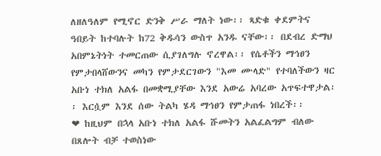ለዘለዓለም የሚኖር ድንቅ ሥራ ማለት ነው፡፡ ጻድቁ ቀደምትና ዓበይት ከተባሉት ከ72 ቅዱሳን ውስጥ አንዱ ናቸው፡፡ በደብረ ድማህ አበምኔትነት ተመርጠው ሲያገለግሉ ኖረዋል፡፡ የሴቶችን ማኅፀን የምታበላሸውንና መካን የምታደርገውን "እመ ሙላድ" የተባለችውን ዛር አቡነ ተክለ አልፋ በመቋሚያቸው እንደ አውሬ አባረው አጥፍተዋታል፡፡ እርሷም እንደ ሰው ትልካ ሄዳ ማኅፀን የምታጠፋ ነበረች፡፡
❤ ከዚህም በኋላ አቡነ ተክለ አልፋ ሹመትን አልፈልግም ብለው በጸሎት ብቻ ተወስነው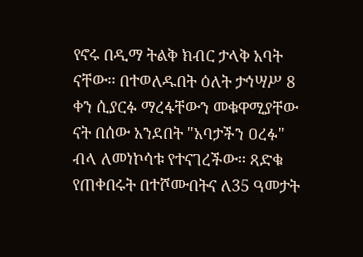የኖሩ በዲማ ትልቅ ክብር ታላቅ አባት ናቸው፡፡ በተወለዱበት ዕለት ታኅሣሥ 8 ቀን ሲያርፉ ማረፋቸውን መቁዋሚያቸው ናት በሰው አንደበት "አባታችን ዐረፉ" ብላ ለመነኮሳቱ የተናገረችው፡፡ ጻድቁ የጠቀበሩት በተሾሙበትና ለ35 ዓመታት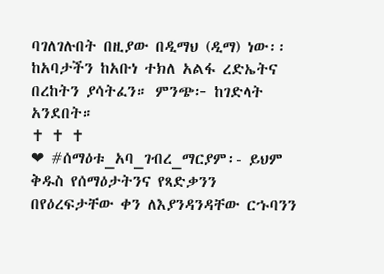ባገለገሉበት በዚያው በዲማህ (ዲማ) ነው፡፡ ከአባታችን ከአቡነ ተክለ አልፋ ረድኤትና በረከትን ያሳትፈን። ምንጭ፦ ከገድላት አንደበት።
✝ ✝ ✝
❤ #ሰማዕቱ_አባ_ገብረ_ማርያም፡- ይህም ቅዱስ የሰማዕታትንና የጻድቃንን በየዕረፍታቸው ቀን ለእያንዳንዳቸው ርኁባንን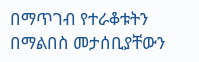በማጥገብ የተራቆቱትን በማልበስ መታሰቢያቸውን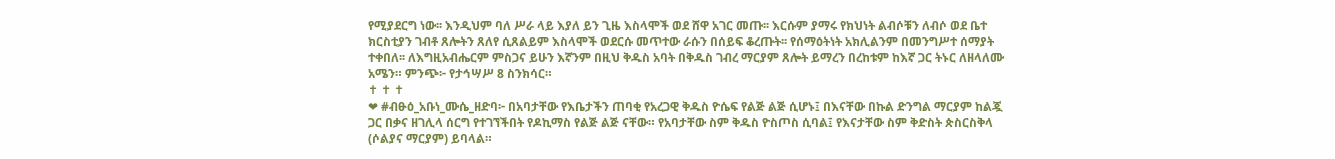የሚያደርግ ነው፡፡ እንዲህም ባለ ሥራ ላይ እያለ ይን ጊዜ እስላሞች ወደ ሸዋ አገር መጡ፡፡ እርሱም ያማሩ የክህነት ልብሶቹን ለብሶ ወደ ቤተ ክርስቲያን ገብቶ ጸሎትን ጸለየ ሲጸልይም እስላሞች ወደርሱ መጥተው ራሱን በሰይፍ ቆረጡት፡፡ የሰማዕትነት አክሊልንም በመንግሥተ ሰማያት ተቀበለ፡፡ ለእግዚአብሔርም ምስጋና ይሁን እኛንም በዚህ ቅዱስ አባት በቅዱስ ገብረ ማርያም ጸሎት ይማረን በረከቱም ከእኛ ጋር ትኑር ለዘላለሙ አሜን። ምንጭ፦ የታኅሣሥ 8 ስንክሳር።
✝ ✝ ✝
❤ #ብፁዕ_አቡነ_ሙሴ_ዘድባ፦ በአባታቸው የእቤታችን ጠባቂ የአረጋዊ ቅዱስ ዮሴፍ የልጅ ልጅ ሲሆኑ፤ በእናቸው በኩል ድንግል ማርያም ከልጇ ጋር በቃና ዘገሊላ ሰርግ የተገኘችበት የዶኪማስ የልጅ ልጅ ናቸው። የአባታቸው ስም ቅዱስ ዮስጦስ ሲባል፤ የእናታቸው ስም ቅድስት ጵስርስቅላ (ሶልያና ማርያም) ይባላል።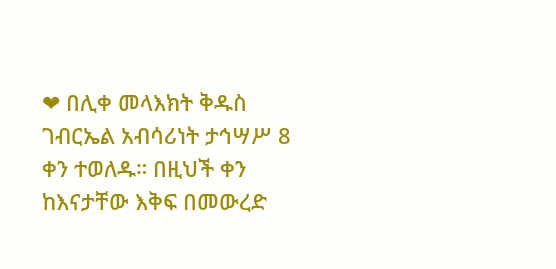❤ በሊቀ መላእክት ቅዱስ ገብርኤል አብሳሪነት ታኅሣሥ 8 ቀን ተወለዱ። በዚህች ቀን ከእናታቸው እቅፍ በመውረድ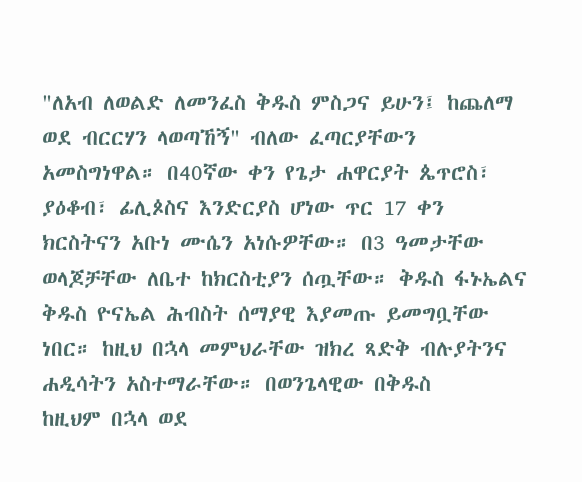"ለአብ ለወልድ ለመንፈስ ቅዱስ ምስጋና ይሁን፤ ከጨለማ ወደ ብርርሃን ላወጣኸኝ" ብለው ፈጣርያቸውን አመስግነዋል። በ40ኛው ቀን የጌታ ሐዋርያት ጴጥሮስ፣ ያዕቆብ፣ ፊሊጶስና እንድርያስ ሆነው ጥር 17 ቀን ክርስትናን አቡነ ሙሴን አነሱዎቸው። በ3 ዓመታቸው ወላጆቻቸው ለቤተ ከክርስቲያን ሰጧቸው። ቅዱስ ፋኑኤልና ቅዱስ ዮናኤል ሕብስት ሰማያዊ እያመጡ ይመግቧቸው ነበር። ከዚህ በኋላ መምህራቸው ዝክረ ጻድቅ ብሉያትንና ሐዲሳትን አስተማራቸው። በወንጌላዊው በቅዱስ
ከዚህም በኋላ ወደ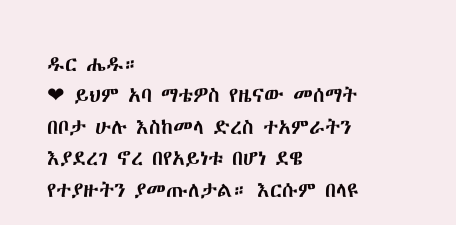ዱር ሔዱ።
❤ ይህም አባ ማቴዎስ የዜናው መሰማት በቦታ ሁሉ እስከመላ ድረስ ተአምራትን እያደረገ ኖረ በየአይነቱ በሆነ ደዌ የተያዙትን ያመጡለታል። እርሱም በላዩ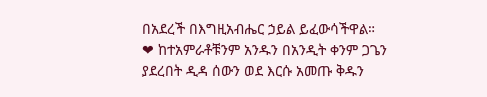በአደረች በእግዚአብሔር ኃይል ይፈውሳችዋል።
❤ ከተአምራቶቹንም አንዱን በአንዲት ቀንም ጋጌን ያደረበት ዲዳ ሰውን ወደ እርሱ አመጡ ቅዱን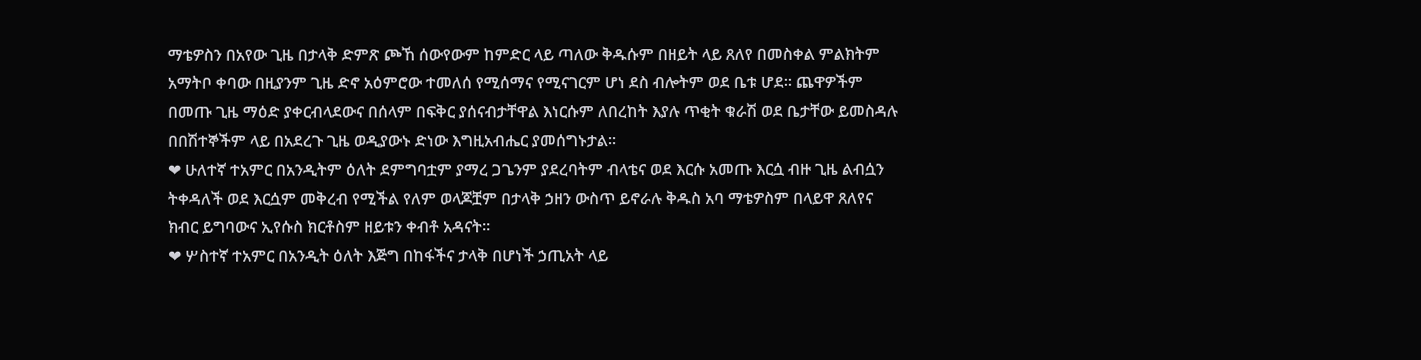ማቴዎስን በአየው ጊዜ በታላቅ ድምጽ ጮኸ ሰውየውም ከምድር ላይ ጣለው ቅዱሱም በዘይት ላይ ጸለየ በመስቀል ምልክትም አማትቦ ቀባው በዚያንም ጊዜ ድኖ አዕምሮው ተመለሰ የሚሰማና የሚናገርም ሆነ ደስ ብሎትም ወደ ቤቱ ሆደ። ጨዋዎችም በመጡ ጊዜ ማዕድ ያቀርብላደውና በሰላም በፍቅር ያሰናብታቸዋል እነርሱም ለበረከት እያሉ ጥቂት ቁራሽ ወደ ቤታቸው ይመስዳሉ በበሽተኞችም ላይ በአደረጉ ጊዜ ወዲያውኑ ድነው እግዚአብሔር ያመሰግኑታል።
❤ ሁለተኛ ተአምር በአንዲትም ዕለት ደምግባቷም ያማረ ጋጌንም ያደረባትም ብላቴና ወደ እርሱ አመጡ እርሷ ብዙ ጊዜ ልብሷን ትቀዳለች ወደ እርሷም መቅረብ የሚችል የለም ወላጆቿም በታላቅ ኃዘን ውስጥ ይኖራሉ ቅዱስ አባ ማቴዎስም በላይዋ ጸለየና ክብር ይግባውና ኢየሱስ ክርቶስም ዘይቱን ቀብቶ አዳናት።
❤ ሦስተኛ ተአምር በአንዲት ዕለት እጅግ በከፋችና ታላቅ በሆነች ኃጢአት ላይ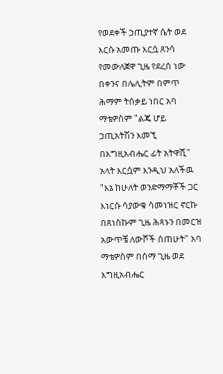የወደቀች ኃጢያተኛ ሴት ወደ እርሱ አመጡ እርሷ ጸንሳ የመውለጀዋ ጊዜ የደረሰ ነው በቀንና በሌሊትም በምጥ ሕማም ትሰቃይ ነበር አባ ማቴዎስም "ልጄ ሆይ ኃጢአትሽን እመኚ በእግዚአብሔር ፊት አትዋሺ" አላት እርሷም እንዲህ አለችዉ "እኔ ከሁለት ወንድማማቾች ጋር እነርሱ ሳያውቁ ሳመነዝር ኖርኩ በጸነስኩም ጊዜ ሕጻኑን በመርዝ አውጥቼ ለውሾች ሰጠሁት" አባ ማቴዎስም በሰማ ጊዜ ወደ እግዚአብሔር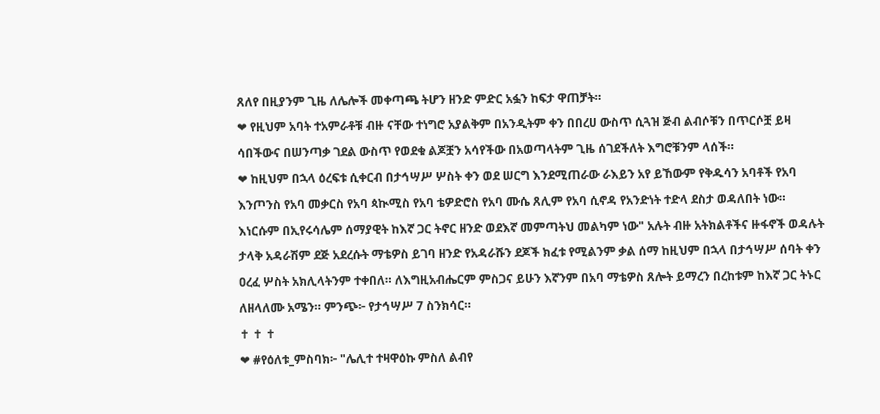ጸለየ በዚያንም ጊዜ ለሌሎች መቀጣጫ ትሆን ዘንድ ምድር አፏን ከፍታ ዋጠቻት።
❤ የዚህም አባት ተአምራቶቹ ብዙ ናቸው ተነግሮ አያልቅም በአንዲትም ቀን በበረሀ ውስጥ ሲጓዝ ጅብ ልብሶቹን በጥርሶቿ ይዛ ሳበችውና በሠንጣቃ ገደል ውስጥ የወደቁ ልጆቿን አሳየችው በአወጣላትም ጊዜ ሰገደችለት እግሮቹንም ላሰች።
❤ ከዚህም በኋላ ዕረፍቱ ሲቀርብ በታኅሣሥ ሦስት ቀን ወደ ሠርግ እንደሚጠራው ራእይን አየ ይኸውም የቅዱሳን አባቶች የአባ እንጦንስ የአባ መቃርስ የአባ ጳኲሚስ የአባ ቴዎድሮስ የአባ ሙሴ ጸሊም የአባ ሲኖዳ የአንድነት ተድላ ደስታ ወዳለበት ነው። እነርሱም በኢየሩሳሌም ሰማያዊት ከእኛ ጋር ትኖር ዘንድ ወደእኛ መምጣትህ መልካም ነው" አሉት ብዙ አትክልቶችና ዙፋኖች ወዳሉት ታላቅ አዳራሽም ደጅ አደረሱት ማቴዎስ ይገባ ዘንድ የአዳራሹን ደጆች ክፈቱ የሚልንም ቃል ሰማ ከዚህም በኋላ በታኅሣሥ ሰባት ቀን ዐረፈ ሦስት አክሊላትንም ተቀበለ። ለእግዚአብሔርም ምስጋና ይሁን እኛንም በአባ ማቴዎስ ጸሎት ይማረን በረከቱም ከእኛ ጋር ትኑር ለዘላለሙ አሜን። ምንጭ፦ የታኅሣሥ 7 ስንክሳር።
✝ ✝ ✝
❤ #የዕለቱ_ምስባክ፦ "ሌሊተ ተዛዋዕኩ ምስለ ልብየ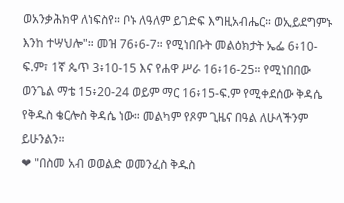ወአንቃሕክዋ ለነፍስየ። ቦኑ ለዓለም ይገድፍ እግዚአብሔር። ወኢይደግምኑ እንከ ተሣህሎ"። መዝ 76፥6-7። የሚነበቡት መልዕክታት ኤፌ 6፥10-ፍ.ም፣ 1ኛ ጴጥ 3፥10-15 እና የሐዋ ሥራ 16፥16-25። የሚነበበው ወንጌል ማቴ 15፥20-24 ወይም ማር 16፥15-ፍ.ም የሚቀደሰው ቅዳሴ የቅዱስ ቄርሎስ ቅዳሴ ነው። መልካም የጾም ጊዜና በዓል ለሁላችንም ይሁንልን።
❤ "በስመ አብ ወወልድ ወመንፈስ ቅዱስ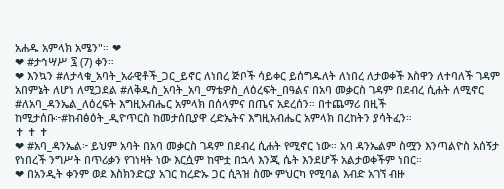አሐዱ አምላክ አሜን"። ❤
❤ #ታኅሣሥ ፯ (7) ቀን።
❤ እንኳን #ለታላቁ_አባት_አራዊቶች_ጋር_ይኖር ለነበረ ጅቦች ሳይቀር ይሰግዱለት ለነበረ ለታወቀች እስዋን ለተባለች ገዳም አበምኔት ለሆነ ለሚጋደል #ለቅዱስ_አባት_አባ_ማቴዎስ_ለዕረፍት_በዓልና በአባ መቃርስ ገዳም በደብረ ሲሐት ለሚኖር #ለአባ_ዳንኤል_ለዕረፍት እግዚአብሔር አምላክ በሰላምና በጤና አደረሰን። በተጨማሪ በዚች ከሚታሰቡ፦#ከብፅዕት_ዲዮጥርስ ከመታሰቢያዋ ረድኤትና እግዚአብሔር አምላክ በረከትን ያሳትፈን።
✝ ✝ ✝
❤ #አባ_ዳንኤል፦ ይህም አባት በአባ መቃርስ ገዳም በደብረ ሲሐት የሚኖር ነው። አባ ዳንኤልም ስሟን እንጣልዮስ አሰኝታ የነበረች ንግሥት በጥሪቃን የገነዛት ነው እርሷም ከሞቷ በኋላ እንጂ ሴት እንደሆች አልታወቀችም ነበር።
❤ በአንዲት ቀንም ወደ እስክንድርያ አገር ከረድኡ ጋር ሲጓዝ ስሙ ምህርካ የሚባል እብድ አገኘ ብዙ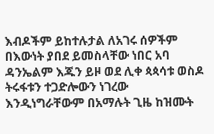እብዶችም ይከተሉታል ለአገሩ ሰዎችም በእውነት ያበደ ይመስላቸው ነበር አባ ዳንኤልም እጁን ይዞ ወደ ሊቀ ጳጳሳቱ ወስዶ ትሩፋቱን ተጋድሎውን ነገረው እንዲነግራቸውም በአማሉት ጊዜ ከዝሙት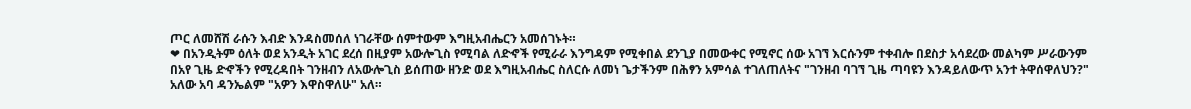ጦር ለመሸሽ ራሱን እብድ እንዳስመሰለ ነገራቸው ሰምተውም እግዚአብሔርን አመሰገኑት።
❤ በአንዲትም ዕለት ወደ አንዲት አገር ደረሰ በዚያም አውሎጊስ የሚባል ለድኆች የሚራራ እንግዳም የሚቀበል ደንጊያ በመውቀር የሚኖር ሰው አገኘ እርሱንም ተቀብሎ በደስታ አሳደረው መልካም ሥራውንም በአየ ጊዜ ድኆችን የሚረዳበት ገንዘብን ለአውሎጊስ ይሰጠው ዘንድ ወደ እግዚአብሔር ስለርሱ ለመነ ጌታችንም በሕፃን አምሳል ተገለጠለትና "ገንዘብ ባገኘ ጊዜ ጣባዩን እንዳይለውጥ አንተ ትዋሰዋለህን?" አለው አባ ዳንኤልም "አዎን እዋስዋለሁ" አለ።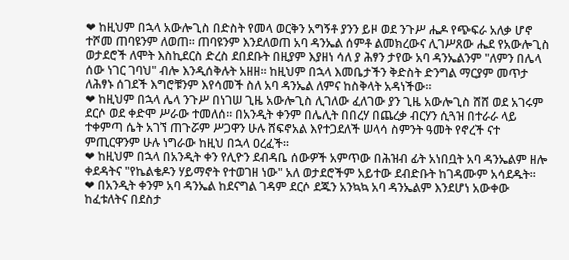❤ ከዚህም በኋላ አውሎጊስ በድስት የመላ ወርቅን አግኝቶ ያንን ይዞ ወደ ንጉሥ ሔዶ የጭፍራ አለቃ ሆኖ ተሾመ ጠባዩንም ለወጠ። ጠባዩንም እንደለወጠ አባ ዳንኤል ሰምቶ ልመክረውና ሊገሥጸው ሔደ የአውሎጊስ ወታደሮች ለሞት እስኪደርስ ድረስ ደበደቡት በዚያም እያዘነ ሳለ ያ ሕፃን ታየው አባ ዳንኤልንም "ለምን በሌላ ሰው ነገር ገባህ" ብሎ እንዲሰቅሉት አዘዘ። ከዚህም በኋላ እመቤታችን ቅድስት ድንግል ማርያም መጥታ ለሕፃኑ ሰገደች እግሮቹንም እየሳመች ስለ አባ ዳንኤል ለምና ከስቅላት አዳነችው።
❤ ከዚህም በኋላ ሌላ ንጉሥ በነገሠ ጊዜ አውሎጊስ ሊገለው ፈለገው ያን ጊዜ አውሎጊስ ሸሸ ወደ አገሩም ደርሶ ወደ ቀድሞ ሥራው ተመለሰ። በአንዲት ቀንም በሌሊት በበረሃ በጨረቃ ብርሃን ሲጓዝ በተራራ ላይ ተቀምጣ ሴት አገኘ ጠጉሯም ሥጋዋን ሁሉ ሸፍኖአል እየተጋደለች ሠላሳ ስምንት ዓመት የኖረች ናተ ምጢርዋንም ሁሉ ነግራው ከዚህ በኋላ ዐረፈች።
❤ ከዚህም በኋላ በአንዲት ቀን የሊዮን ደብዳቤ ሰውዎች አምጥው በሕዝብ ፊት አነበቧት አባ ዳንኤልም ዘሎ ቀደዳትና "የኬልቄዶን ሃይማኖት የተወገዘ ነው" አለ ወታደሮችም አይተው ደብድቡት ከገዳሙም አሳደዱት።
❤ በአንዲት ቀንም አባ ዳንኤል ከደናግል ገዳም ደርሶ ደጁን አንኳኳ አባ ዳንኤልም እንደሆነ አውቀው ከፈቱለትና በደስታ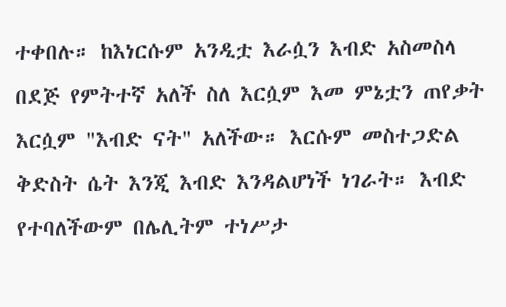ተቀበሉ። ከእነርሱም አንዲቷ እራሷን እብድ አስመስላ በደጅ የምትተኛ አለች ስለ እርሷም እመ ምኔቷን ጠየቃት እርሷም "እብድ ናት" አለችው። እርሱም መስተጋድል ቅድስት ሴት እንጂ እብድ እንዳልሆነች ነገራት። እብድ የተባለችውም በሌሊትም ተነሥታ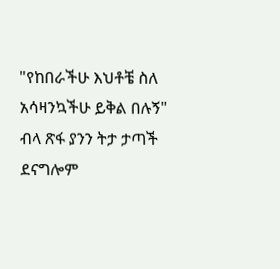"የከበራችሁ እህቶቼ ስለ አሳዛንኳችሁ ይቅል በሉኝ" ብላ ጽፋ ያንን ትታ ታጣች ደናግሎም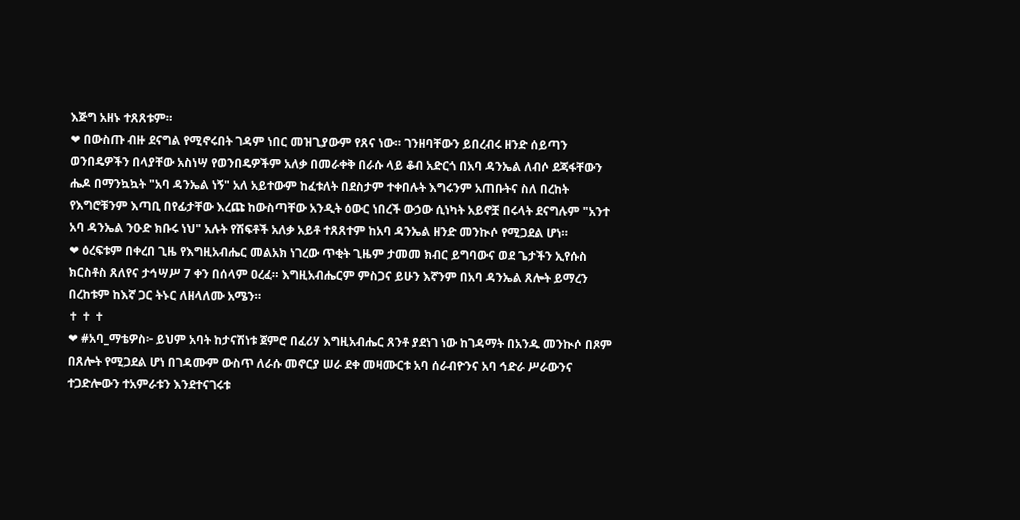እጅግ አዘኑ ተጸጸቱም።
❤ በውስጡ ብዙ ደናግል የሚኖሩበት ገዳም ነበር መዝጊያውም የጸና ነው። ገንዘባቸውን ይበረብሩ ዘንድ ሰይጣን ወንበዴዎችን በላያቸው አስነሣ የወንበዴዎችም አለቃ በመራቀቅ በራሱ ላይ ቆብ አድርጎ በአባ ዳንኤል ለብሶ ደጃፋቸውን ሔዶ በማንኳኳት "አባ ዳንኤል ነኝ" አለ አይተውም ከፈቱለት በደስታም ተቀበሉት እግሩንም አጠቡትና ስለ በረከት የእግሮቹንም እጣቢ በየፊታቸው እረጩ ከውስጣቸው አንዲት ዕውር ነበረች ውኃው ሲነካት አይኖቿ በሩላት ደናግሉም "አንተ አባ ዳንኤል ንዑድ ክቡሩ ነህ" አሉት የሽፍቶች አለቃ አይቶ ተጸጸተም ከአባ ዳንኤል ዘንድ መንኲሶ የሚጋደል ሆነ።
❤ ዕረፍቱም በቀረበ ጊዜ የእግዚአብሔር መልአክ ነገረው ጥቂት ጊዜም ታመመ ክብር ይግባውና ወደ ጌታችን ኢየሱስ ክርስቶስ ጸለየና ታኅሣሥ 7 ቀን በሰላም ዐረፈ። እግዚአብሔርም ምስጋና ይሁን እኛንም በአባ ዳንኤል ጸሎት ይማረን በረከቱም ከእኛ ጋር ትኑር ለዘላለሙ አሜን።
✝ ✝ ✝
❤ #አባ_ማቴዎስ፦ ይህም አባት ከታናሽነቱ ጀምሮ በፈሪሃ እግዚአብሔር ጸንቶ ያደነገ ነው ከገዳማት በአንዱ መንኲሶ በጾም በጸሎት የሚጋደል ሆነ በገዳሙም ውስጥ ለራሱ መኖርያ ሠራ ደቀ መዛሙርቱ አባ ሰራብዮንና አባ ኅድራ ሥራውንና ተጋድሎውን ተአምራቱን እንደተናገሩቱ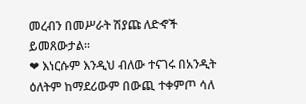መረብን በመሥራት ሽያጩ ለድኆች ይመጸውታል።
❤ እነርሱም እንዲህ ብለው ተናገሩ በአንዲት ዕለትም ከማደሪውም በውጪ ተቀምጦ ሳለ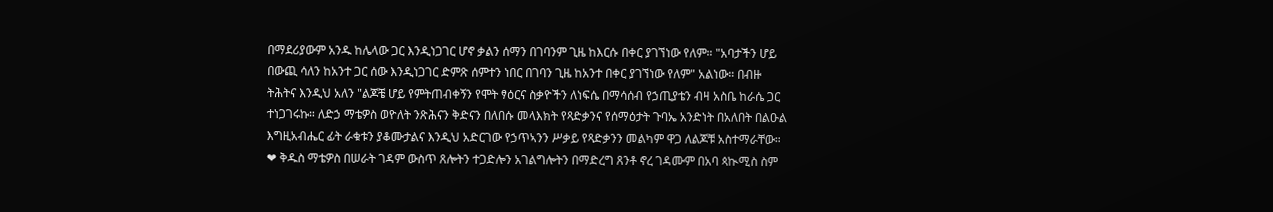በማደሪያውም አንዱ ከሌላው ጋር እንዲነጋገር ሆኖ ቃልን ሰማን በገባንም ጊዜ ከእርሱ በቀር ያገኘነው የለም። "አባታችን ሆይ በውጪ ሳለን ከአንተ ጋር ሰው እንዲነጋገር ድምጽ ሰምተን ነበር በገባን ጊዜ ከአንተ በቀር ያገኘነው የለም" አልነው። በብዙ ትሕትና እንዲህ አለን "ልጆቼ ሆይ የምትጠብቀኝን የሞት ፃዕርና ስቃዮችን ለነፍሴ በማሳሰብ የኃጢያቴን ብዛ አስቤ ከራሴ ጋር ተነጋገሩኩ። ለድኃ ማቴዎስ ወዮለት ንጽሕናን ቅድናን በለበሱ መላእክት የጻድቃንና የሰማዕታት ጉባኤ አንድነት በአለበት በልዑል እግዚአብሔር ፊት ራቁቱን ያቆሙታልና እንዲህ አድርገው የኃጥኣንን ሥቃይ የጻድቃንን መልካም ዋጋ ለልጆቹ አስተማራቸው።
❤ ቅዱስ ማቴዎስ በሠራት ገዳም ውስጥ ጸሎትን ተጋድሎን አገልግሎትን በማድረግ ጸንቶ ኖረ ገዳሙም በአባ ጳኲሚስ ስም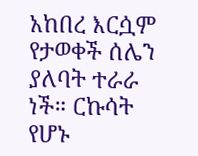አከበረ እርሷም የታወቀች ሰሌን ያለባት ተራራ ነች። ርኩሳት የሆኑ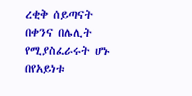ረቂቅ ሰይጣናት በቀንና በሌሊት የሚያስፈራሩት ሆኑ በየአይነቱ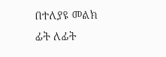በተለያዩ መልክ ፊት ለፊት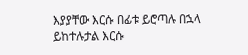እያያቸው እርሱ በፊቱ ይሮጣሉ በኋላ ይከተሉታል እርሱ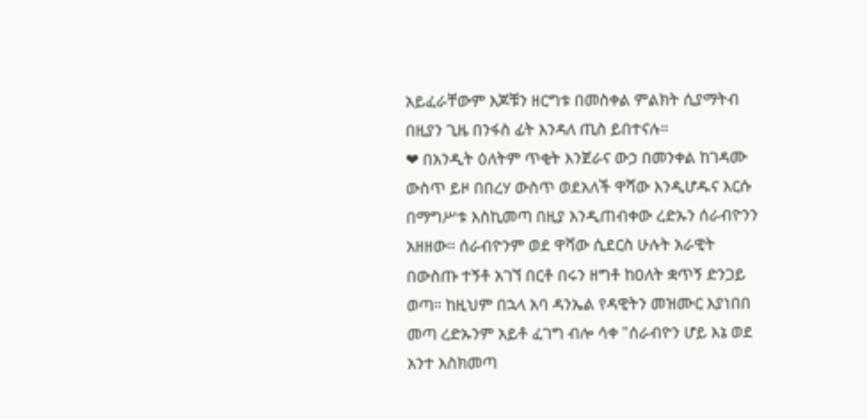አይፈራቸውም እጆቹን ዘርግቱ በመስቀል ምልክት ሲያማትብ በዚያን ጊዜ በንፋስ ፊት እንዳለ ጢስ ይበተናሉ።
❤ በአንዲት ዕለትም ጥቂት እንጀራና ውኃ በመንቀል ከገዳሙ ውስጥ ይዞ በበረሃ ውስጥ ወደአለች ዋሻው እንዲሆዱና እርሱ በማግሥቱ እስኪመጣ በዚያ እንዲጠብቀው ረድኡን ሰራብዮንን አዘዘው። ሰራብዮንም ወደ ዋሻው ሲደርስ ሁሉት አራዊት በውስጡ ተኝቶ አገኘ በርቶ በሩን ዘግቶ ከዐለት ቋጥኝ ድንጋይ ወጣ። ከዚህም በኋላ አባ ዳንኤል የዳዊትን መዝሙር እያነበበ መጣ ረድኡንም አይቶ ፈገግ ብሎ ሳቀ "ሰራብዮን ሆይ እኔ ወደ አንተ እስክመጣ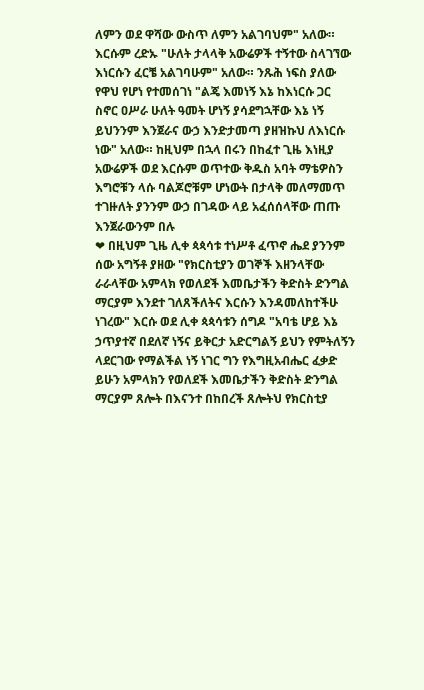ለምን ወደ ዋሻው ውስጥ ለምን አልገባህም" አለው። እርሱም ረድኡ "ሁለት ታላላቅ አውሬዎች ተኝተው ስላገኘው እነርሱን ፈርቼ አልገባሁም" አለው። ንጹሕ ነፍስ ያለው የዋህ የሆነ የተመሰገነ "ልጄ እመነኝ እኔ ከእነርሱ ጋር ስኖር ዐሥራ ሁለት ዓመት ሆነኝ ያሳደግኋቸው እኔ ነኝ ይህንንም እንጀራና ውኃ እንድታመጣ ያዘዝኩህ ለእነርሱ ነው" አለው። ከዚህም በኋላ በሩን በከፈተ ጊዜ እነዚያ አውሬዎች ወደ እርሱም ወጥተው ቅዱስ አባት ማቴዎስን እግሮቹን ላሱ ባልጆሮቹም ሆነውት በታላቅ መለማመጥ ተገዙለት ያንንም ውኃ በገዳው ላይ አፈሰሰላቸው ጠጡ እንጀራውንም በሉ
❤ በዚህም ጊዜ ሊቀ ጳጳሳቱ ተነሥቶ ፈጥኖ ሔደ ያንንም ሰው አግኝቶ ያዘው "የክርስቲያን ወገኞች እዘንላቸው ራራላቸው አምላክ የወለደች እመቤታችን ቅድስት ድንግል ማርያም እንደተ ገለጸችለትና እርሱን እንዳመለከተችሁ ነገረው" እርሱ ወደ ሊቀ ጳጳሳቱን ሰግዶ "አባቴ ሆይ እኔ ኃጥያተኛ በደለኛ ነኝና ይቅርታ አድርግልኝ ይህን የምትለኝን ላደርገው የማልችል ነኝ ነገር ግን የእግዚአብሔር ፈቃድ ይሁን አምላክን የወለደች እመቤታችን ቅድስት ድንግል ማርያም ጸሎት በእናንተ በከበረች ጸሎትህ የክርስቲያ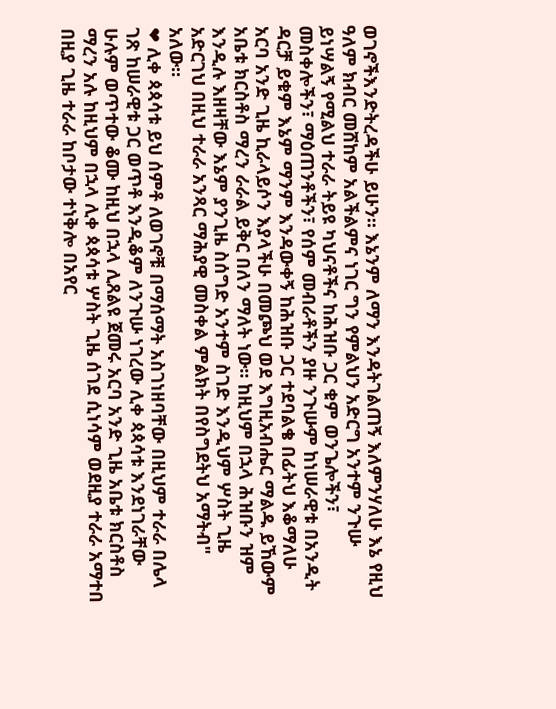ወገኖችእንድትረዳችሁ ይሁን። እኔንም ለማን እንዳትገልጠኝ እለምንሃለሁ እኔ የዚህ ዓለም ክብር መሸከም አልችልምና ነገር ግን የምልህን አድርግ አንተም ንጉሡ ይነሣልኝ የሚልህ ተራራ ትይዩ ካህናቶችና ከሕዝቡ ጋር ቁም ወንጌሎችን፣ መስቀሎችን፣ ማዕጠንቶችን፣ የሰም መብራቶችን ያዙ ንጉሡም ከነሠራዊቱ በአንዲት ዳርቻ ይቁም እኔም ማንም እንዳውቀኝ ከሕዝቡ ጋር ተደባልቄ በፊትህ እቆማለሁ አርባ አንድ ጊዜ ኪራላይሶን እያላችሁ በመጮህ ወደ እግዚአብሔር ማልዱ ይኸውም አቤቱ ክርስቶስ ማረን ራራል ይቅር በለን ማለት ነው። ከዚህም በኋላ ሕዝቡን ዝም እንዲሉ እዘዛቸው እኔም ያንጊዜ ስሰግድ አንተም ስገድ እንዲህም ሦስት ጊዜ አድርገህ በዚህ ተራራ አንጻር ማሕያዊ መስቀል ምልክት በየስግደትህ አማትብ" አለው።
❤ ሊቀ ጳጳሳቱ ይህ ሰምቶ ለወገኖቹ በማሰማት አስገነዘባቸው በዚህም ተራራ በሌላ ገጽ ከሠራዊቱ ጋር ወጥቶ እንዲቆም ለንጉሡ ነገረው ሊቀ ጳጳሳቱ እንደነገራቸው ሁሉም ወጥተው ቆሙ ከዚህ በኋላ ሊጸልዩ ጀመሩ አርባ አንድ ጊዜ አቤቱ ክርስቶስ ማረን አሉ ከዚህም በኋላ ሊቀ ጳጳሳቱ ሦስት ጊዜ ሰገደ ሲነሳም ወደዚያ ተራራ አማተበ በዚያ ጊዜ ተራራ ከቦታው ተነቅሎ በአየር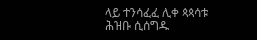ላይ ተንሳፈፈ ሊቀ ጳጳሳቱ ሕዝቡ ሲሰግዱ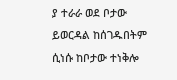ያ ተራራ ወደ ቦታው ይወርዳል ከሰገዱበትም ሲነሱ ከቦታው ተነቅሎ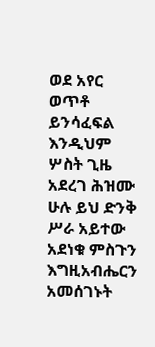ወደ አየር ወጥቶ ይንሳፈፍል እንዲህም ሦስት ጊዜ አደረገ ሕዝሙ ሁሉ ይህ ድንቅ ሥራ አይተው አደነቁ ምስጉን እግዚአብሔርን አመሰገኑት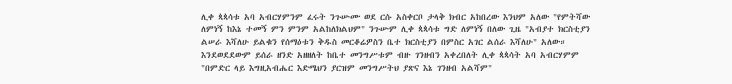ሊቀ ጳጳሳቱ አባ አብርሃምንም ፈሩት ንጉሡሙ ወደ ርሱ አስቀርቦ ታላቅ ክብር አከበረው እንህም አለው "የምትሻው ለምነኝ ከእኔ ተመኝ ምን ምንም አልከለክልህም" ንጉሡም ሊቀ ጳጳሳቱ ግድ ለምነኝ በለው ጊዜ "አብያተ ክርስቲያን ልሠራ እሻለሁ ይልቁን የሰማዕቱን ቅዱስ መርቆሬዎስን ቤተ ክርስቲያን በምስር አገር ልሰራ እሻለሁ" አለው። እንደወደደውም ይሰራ ዘንድ አዘዘለት ከቤተ መንግሥቱም ብዙ ገንዘብን አቀረበለት ሊቀ ጳጳሳት አባ አብርሃምም "በምድር ላይ እግዚአብሔር እድሜህን ያርዝም መንግሥትህ ያጽና እኔ ገንዘብ አልሻም"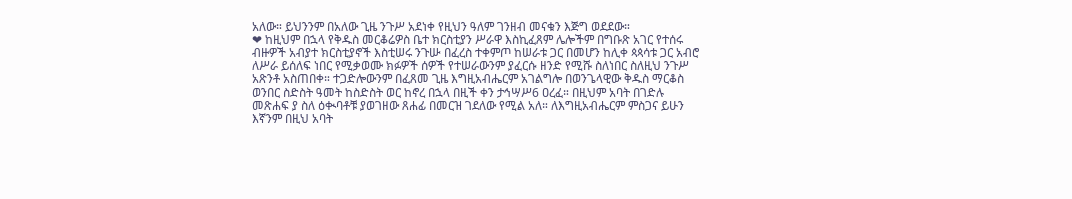አለው። ይህንንም በአለው ጊዜ ንጉሥ አደነቀ የዚህን ዓለም ገንዘብ መናቁን እጅግ ወደደው።
❤ ከዚህም በኋላ የቅዱስ መርቆሬዎስ ቤተ ክርስቲያን ሥራዋ እስኪፈጸም ሌሎችም በግቡጽ አገር የተሰሩ ብዙዎች አብያተ ክርስቲያኖች እስቲሠሩ ንጉሡ በፈረስ ተቀምጦ ከሠራቱ ጋር በመሆን ከሊቀ ጳጳሳቱ ጋር አብሮ ለሥራ ይሰለፍ ነበር የሚቃወሙ ክፉዎች ሰዎች የተሠራውንም ያፈርሱ ዘንድ የሚሹ ስለነበር ስለዚህ ንጉሥ አጽንቶ አስጠበቀ። ተጋድሎውንም በፈጸመ ጊዜ እግዚአብሔርም አገልግሎ በወንጌላዊው ቅዱስ ማርቆስ ወንበር ስድስት ዓመት ከስድስት ወር ከኖረ በኋላ በዚች ቀን ታኅሣሥ6 ዐረፈ። በዚህም አባት በገድሉ መጽሐፍ ያ ስለ ዕቊባቶቹ ያወገዘው ጸሐፊ በመርዝ ገደለው የሚል አለ። ለእግዚአብሔርም ምስጋና ይሁን እኛንም በዚህ አባት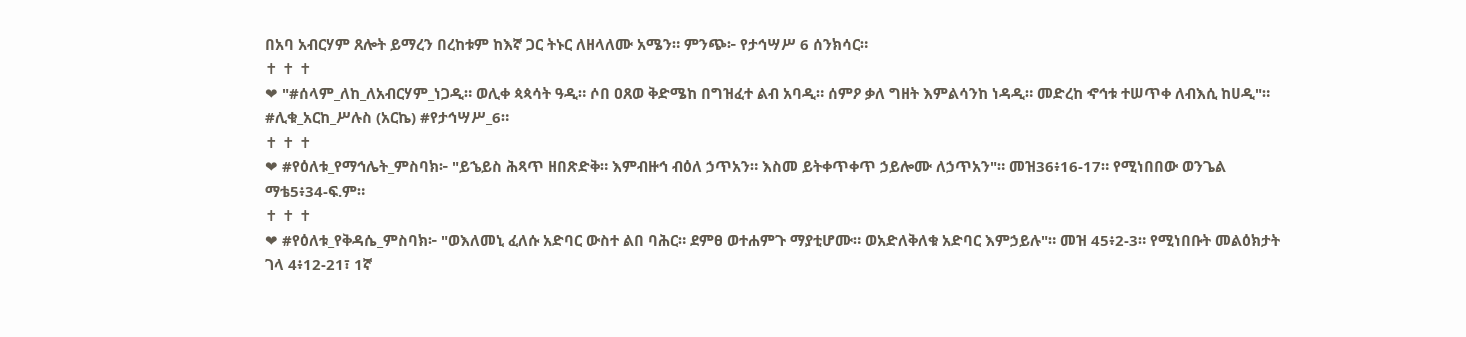በአባ አብርሃም ጸሎት ይማረን በረከቱም ከእኛ ጋር ትኑር ለዘላለሙ አሜን። ምንጭ፦ የታኅሣሥ 6 ሰንክሳር።
✝ ✝ ✝
❤ "#ሰላም_ለከ_ለአብርሃም_ነጋዲ። ወሊቀ ጳጳሳት ዓዲ። ሶበ ዐጸወ ቅድሜከ በግዝፈተ ልብ አባዲ። ሰምዖ ቃለ ግዘት እምልሳንከ ነዳዲ። መድረከ ኆኅቱ ተሠጥቀ ለብእሲ ከሀዲ"። #ሊቁ_አርከ_ሥሉስ (አርኬ) #የታኅሣሥ_6።
✝ ✝ ✝
❤ #የዕለቱ_የማኅሌት_ምስባክ፦ "ይኄይስ ሕጻጥ ዘበጽድቅ። እምብዙኅ ብዕለ ኃጥአን። እስመ ይትቀጥቀጥ ኃይሎሙ ለኃጥአን"። መዝ36፥16-17። የሚነበበው ወንጌል ማቴ5፥34-ፍ.ም።
✝ ✝ ✝
❤ #የዕለቱ_የቅዳሴ_ምስባክ፦ "ወእለመኒ ፈለሱ አድባር ውስተ ልበ ባሕር። ደምፀ ወተሐምጉ ማያቲሆሙ። ወአድለቅለቁ አድባር እምኃይሉ"። መዝ 45፥2-3። የሚነበቡት መልዕክታት ገላ 4፥12-21፣ 1ኛ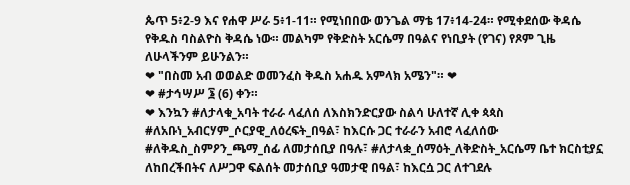ጴጥ 5፥2-9 እና የሐዋ ሥራ 5፥1-11። የሚነበበው ወንጌል ማቴ 17፥14-24። የሚቀደሰው ቅዳሴ የቅዱስ ባስልዮስ ቅዳሴ ነው። መልካም የቅድስት አርሴማ በዓልና የነቢያት (የገና) የጾም ጊዜ ለሁላችንም ይሁንልን።
❤ "በስመ አብ ወወልድ ወመንፈስ ቅዱስ አሐዱ አምላክ አሜን"። ❤
❤ #ታኅሣሥ ፮ (6) ቀን።
❤ እንኳን #ለታላቁ_አባት ተራራ ላፈለሰ ለእስክንድርያው ስልሳ ሁለተኛ ሊቀ ጳጳስ #ለአቡነ_አብርሃም_ሶርያዊ_ለዕረፍት_በዓል፣ ከእርሱ ጋር ተራራን አብሮ ላፈለሰው #ለቅዱስ_ስምዖን_ጫማ_ሰፊ ለመታሰቢያ በዓሉ፣ #ለታላቋ_ሰማዕት_ለቅድስት_አርሴማ ቤተ ክርስቲያኗ ለከበረችበትና ለሥጋዋ ፍልሰት መታሰቢያ ዓመታዊ በዓል፣ ከእርሷ ጋር ለተገደሉ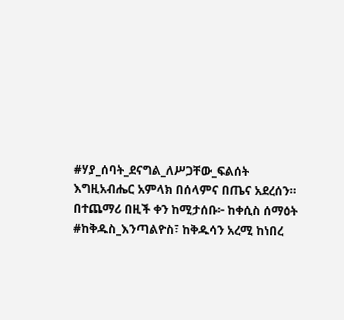#ሃያ_ሰባት_ደናግል_ለሥጋቸው_ፍልሰት እግዚአብሔር አምላክ በሰላምና በጤና አደረሰን። በተጨማሪ በዚች ቀን ከሚታሰቡ፦ ከቀሲስ ሰማዕት #ከቅዱስ_እንጣልዮስ፣ ከቅዱሳን አረሚ ከነበረ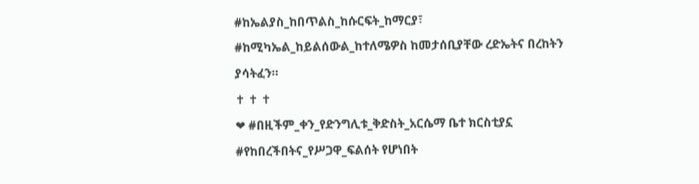#ከኤልያስ_ከበጥልስ_ከሱርፍት_ከማርያ፣ #ከሚካኤል_ከይልሰውል_ከተለሜዎስ ከመታሰቢያቸው ረድኤትና በረከትን ያሳትፈን።
✝ ✝ ✝
❤ #በዚችም_ቀን_የድንግሊቱ_ቅድስት_አርሴማ ቤተ ክርስቲያኗ #የከበረችበትና_የሥጋዋ_ፍልሰት የሆነበት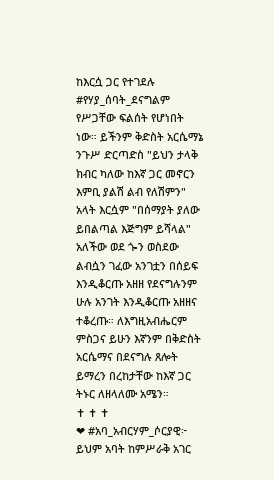ከእርሷ ጋር የተገደሉ #የሃያ_ሰባት_ደናግልም የሥጋቸው ፍልሰት የሆነበት ነው። ይችንም ቅድስት አርሴማኔ ንጉሥ ድርጣድስ "ይህን ታላቅ ክብር ካለው ከእኛ ጋር መኖርን እምቢ ያልሽ ልብ የለሽምን" አላት እርሷም "በሰማያት ያለው ይበልጣል እጅግም ይሻላል" አለችው ወደ ጐን ወስደው ልብሷን ገፈው አንገቷን በሰይፍ እንዲቆርጡ አዘዘ የደናግሉንም ሁሉ አንገት እንዲቆርጡ አዘዘና ተቆረጡ። ለእግዚአብሔርም ምስጋና ይሁን እኛንም በቅድስት አርሴማና በደናግሉ ጸሎት ይማረን በረከታቸው ከእኛ ጋር ትኑር ለዘላለሙ አሜን።
✝ ✝ ✝
❤ #አባ_አብርሃም_ሶርያዊ፦ ይህም አባት ከምሥራቅ አገር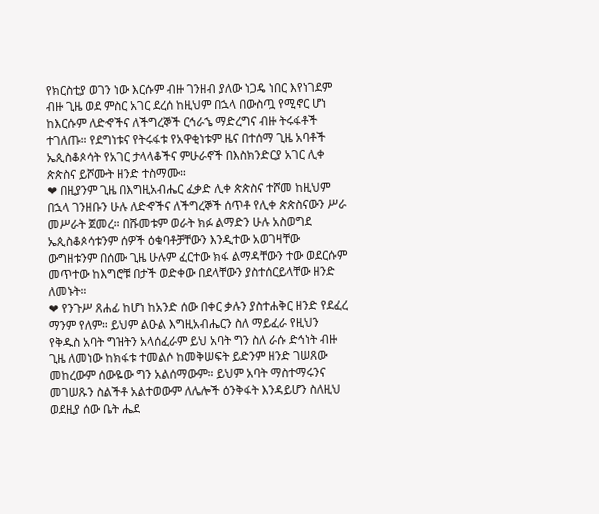የክርስቲያ ወገን ነው እርሱም ብዙ ገንዘብ ያለው ነጋዴ ነበር እየነገደም ብዙ ጊዜ ወደ ምስር አገር ደረሰ ከዚህም በኋላ በውስጧ የሚኖር ሆነ ከእርሱም ለድኆችና ለችግረኞች ርኅራኄ ማድረግና ብዙ ትሩፋቶች ተገለጡ። የደግነቱና የትሩፋቱ የአዋቂነቱም ዜና በተሰማ ጊዜ አባቶች ኤጲስቆጶሳት የአገር ታላላቆችና ምሁራኖች በእስክንድርያ አገር ሊቀ ጵጵስና ይሾሙት ዘንድ ተስማሙ።
❤ በዚያንም ጊዜ በእግዚአብሔር ፈቃድ ሊቀ ጵጵስና ተሾመ ከዚህም በኋላ ገንዘቡን ሁሉ ለድኆችና ለችግረኞች ሰጥቶ የሊቀ ጵጵስናውን ሥራ መሥራት ጀመረ። በሹመቱም ወራት ክፉ ልማድን ሁሉ አስወግደ ኤጲስቆጶሳቱንም ሰዎች ዕቁባቶቻቸውን እንዲተው አወገዛቸው ውግዘቱንም በሰሙ ጊዜ ሁሉም ፈርተው ክፋ ልማዳቸውን ተው ወደርሱም መጥተው ከእግሮቹ በታች ወድቀው በደላቸውን ያስተሰርይላቸው ዘንድ ለመኑት።
❤ የንጉሥ ጸሐፊ ከሆነ ከአንድ ሰው በቀር ቃሉን ያስተሐቅር ዘንድ የደፈረ ማንም የለም። ይህም ልዑል እግዚአብሔርን ስለ ማይፈራ የዚህን የቅዱስ አባት ግዝትን አላሰፈራም ይህ አባት ግን ስለ ራሱ ድኅነት ብዙ ጊዜ ለመነው ከክፋቱ ተመልሶ ከመቅሠፍት ይድንም ዘንድ ገሠጸው መከረውም ሰውዬው ግን አልሰማውም። ይህም አባት ማስተማሩንና መገሠጹን ስልችቶ አልተወውም ለሌሎች ዕንቅፋት እንዳይሆን ስለዚህ ወደዚያ ሰው ቤት ሔደ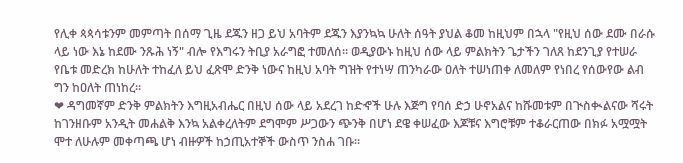የሊቀ ጳጳሳቱንም መምጣት በሰማ ጊዜ ደጁን ዘጋ ይህ አባትም ደጁን እያንኳኳ ሁለት ሰዓት ያህል ቆመ ከዚህም በኋላ "የዚህ ሰው ደሙ በራሱ ላይ ነው እኔ ከደሙ ንጹሕ ነኝ" ብሎ የእግሩን ትቢያ አራግፎ ተመለሰ። ወዲያውኑ ከዚህ ሰው ላይ ምልክትን ጌታችን ገለጸ ከደንጊያ የተሠራ የቤቱ መድረክ ከሁለት ተከፈለ ይህ ፈጽሞ ድንቅ ነውና ከዚህ አባት ግዝት የተነሣ ጠንካራው ዐለት ተሠነጠቀ ለመለም የነበረ የሰውየው ልብ ግን ከዐለት ጠነከረ።
❤ ዳግመኛም ድንቅ ምልክትን እግዚአብሔር በዚህ ሰው ላይ አደረገ ከድኆች ሁሉ እጅግ የባሰ ድኃ ሁኖአልና ከሹመቱም በጒስቊልናው ሻሩት ከገንዘቡም አንዲት መሐልቅ እንኳ አልቀረለትም ደግሞም ሥጋውን ጭንቅ በሆነ ደዌ ቀሠፈው እጆቹና እግሮቹም ተቆራርጠው በክፉ አሟሟት ሞተ ለሁሉም መቀጣጫ ሆነ ብዙዎች ከኃጢአተኞች ውስጥ ንስሐ ገቡ።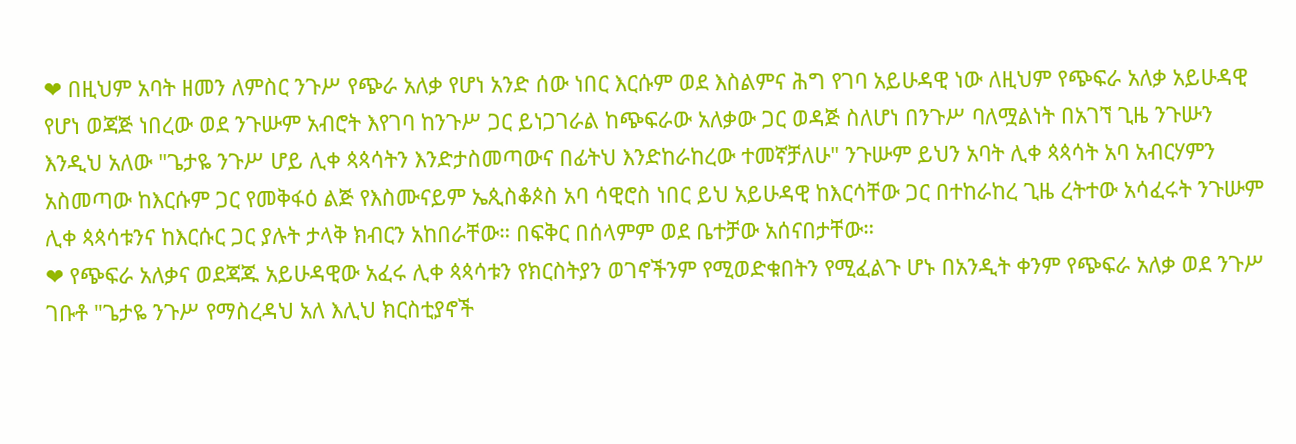❤ በዚህም አባት ዘመን ለምስር ንጉሥ የጭራ አለቃ የሆነ አንድ ሰው ነበር እርሱም ወደ እስልምና ሕግ የገባ አይሁዳዊ ነው ለዚህም የጭፍራ አለቃ አይሁዳዊ የሆነ ወጃጅ ነበረው ወደ ንጉሡም አብሮት እየገባ ከንጉሥ ጋር ይነጋገራል ከጭፍራው አለቃው ጋር ወዳጅ ስለሆነ በንጉሥ ባለሟልነት በአገኘ ጊዜ ንጉሡን እንዲህ አለው "ጌታዬ ንጉሥ ሆይ ሊቀ ጳጳሳትን እንድታስመጣውና በፊትህ እንድከራከረው ተመኛቻለሁ" ንጉሡም ይህን አባት ሊቀ ጳጳሳት አባ አብርሃምን አስመጣው ከእርሱም ጋር የመቅፋዕ ልጅ የእስሙናይም ኤጲስቆጶስ አባ ሳዊሮስ ነበር ይህ አይሁዳዊ ከእርሳቸው ጋር በተከራከረ ጊዜ ረትተው አሳፈሩት ንጉሡም ሊቀ ጳጳሳቱንና ከእርሱር ጋር ያሉት ታላቅ ክብርን አከበራቸው። በፍቅር በሰላምም ወደ ቤተቻው አሰናበታቸው።
❤ የጭፍራ አለቃና ወደጃጁ አይሁዳዊው አፈሩ ሊቀ ጳጳሳቱን የክርስትያን ወገኖችንም የሚወድቁበትን የሚፈልጉ ሆኑ በአንዲት ቀንም የጭፍራ አለቃ ወደ ንጉሥ ገቡቶ "ጌታዬ ንጉሥ የማስረዳህ አለ እሊህ ክርስቲያኖች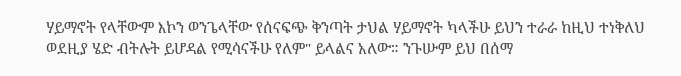ሃይማኖት የላቸውም እኮን ወንጌላቸው የሰናፍጭ ቅንጣት ታህል ሃይማኖት ካላችሁ ይህን ተራራ ከዚህ ተነቅለህ ወደዚያ ሄድ ብትሉት ይሆዳል የሚሳናችሁ የለም" ይላልና አለው። ንጉሡም ይህ በሰማ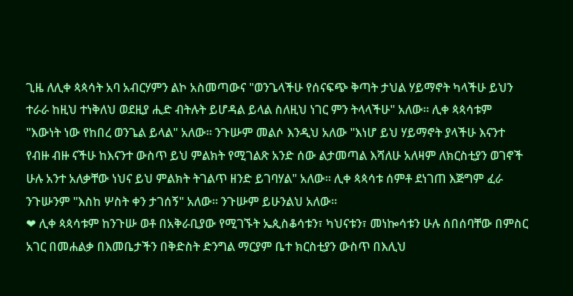ጊዜ ለሊቀ ጳጳሳት አባ አብርሃምን ልኮ አስመጣውና "ወንጌላችሁ የሰናፍጭ ቅጣት ታህል ሃይማኖት ካላችሁ ይህን ተራራ ከዚህ ተነቅለህ ወደዚያ ሒድ ብትሉት ይሆዳል ይላል ስለዚህ ነገር ምን ትላላችሁ" አለው። ሊቀ ጳጳሳቱም "እውነት ነው የከበረ ወንጌል ይላል" አለው። ንጉሡም መልሶ እንዲህ አለው "እነሆ ይህ ሃይማኖት ያላችሁ እናንተ የብዙ ብዙ ናችሁ ከእናንተ ውስጥ ይህ ምልክት የሚገልጽ አንድ ሰው ልታመጣል እሻለሁ አለዛም ለክርስቲያን ወገኖች ሁሉ አንተ አለቃቸው ነህና ይህ ምልክት ትገልጥ ዘንድ ይገባሃል" አለው። ሊቀ ጳጳሳቱ ሰምቶ ደነገጠ እጅግም ፈራ ንጉሡንም "እስከ ሦስት ቀን ታገሰኝ" አለው። ንጉሡም ይሁንልህ አለው።
❤ ሊቀ ጳጳሳቱም ከንጉሡ ወቶ በአቅራቢያው የሚገኙት ኤጲስቆሳቱን፣ ካህናቱን፣ መነኰሳቱን ሁሉ ሰበሰባቸው በምስር አገር በመሐልቃ በእመቤታችን በቅድስት ድንግል ማርያም ቤተ ክርስቲያን ውስጥ በእሊህ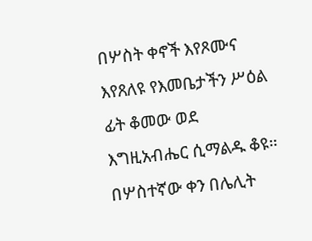በሦስት ቀኖች እየጾሙና እየጸለዩ የእመቤታችን ሥዕል ፊት ቆመው ወደ እግዚአብሔር ሲማልዱ ቆዩ። በሦስተኛው ቀን በሌሊት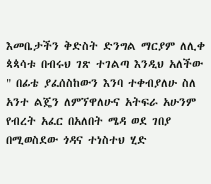እመቤታችን ቅድስት ድንግል ማርያም ለሊቀ ጳጳሳቱ በብሩህ ገጽ ተገልጣ እንዲህ አለችው " በፊቴ ያፈሰስከውን እንባ ተቀብያለሁ ስለ አንተ ልጄን ለምኘዋለሁና አትፍራ አሁንም የብረት አፈር በአለበት ሜዳ ወደ ገበያ በሚወስደው ጎዳና ተነስተህ ሂድ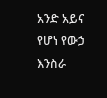አንድ አይና የሆነ የውኃ እንስራ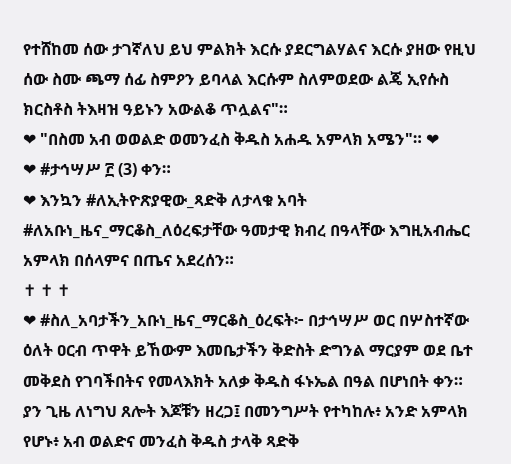የተሸከመ ሰው ታገኛለህ ይህ ምልክት እርሱ ያደርግልሃልና እርሱ ያዘው የዚህ ሰው ስሙ ጫማ ሰፊ ስምዖን ይባላል እርሱም ስለምወደው ልጄ ኢየሱስ ክርስቶስ ትእዛዝ ዓይኑን አውልቆ ጥሏልና"።
❤ "በስመ አብ ወወልድ ወመንፈስ ቅዱስ አሐዱ አምላክ አሜን"። ❤
❤ #ታኅሣሥ ፫ (3) ቀን።
❤ እንኳን #ለኢትዮጽያዊው_ጻድቅ ለታላቁ አባት #ለአቡነ_ዜና_ማርቆስ_ለዕረፍታቸው ዓመታዊ ክብረ በዓላቸው እግዚአብሔር አምላክ በሰላምና በጤና አደረሰን።
✝ ✝ ✝
❤ #ስለ_አባታችን_አቡነ_ዜና_ማርቆስ_ዕረፍት፦ በታኅሣሥ ወር በሦስተኛው ዕለት ዐርብ ጥዋት ይኸውም እመቤታችን ቅድስት ድግንል ማርያም ወደ ቤተ መቅደስ የገባችበትና የመላእክት አለቃ ቅዱስ ፋኑኤል በዓል በሆነበት ቀን። ያን ጊዜ ለነግህ ጸሎት እጆቹን ዘረጋ፤ በመንግሥት የተካከሉ፥ አንድ አምላክ የሆኑ፥ አብ ወልድና መንፈስ ቅዱስ ታላቅ ጻድቅ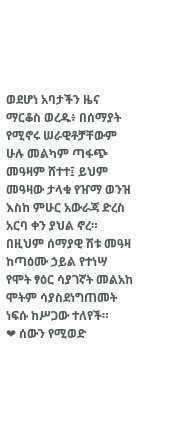ወደሆነ አባታችን ዜና ማርቆስ ወረዱ፥ በሰማያት የሚኖሩ ሠራዊቶቻቸውም ሁሉ መልካም ጣፋጭ መዓዛም ሸተተ፤ ይህም መዓዛው ታላቁ የዠማ ወንዝ እስከ ምሁር አውራጃ ድረስ አርባ ቀን ያህል ኖረ። በዚህም ሰማያዊ ሽቱ መዓዛ ከጣዕሙ ኃይል የተነሣ የሞት ፃዕር ሳያገኛት መልአከ ሞትም ሳያስደነግጠመት ነፍሱ ከሥጋው ተለየች።
❤ ሰውን የሚወድ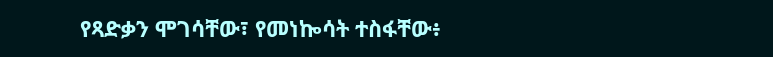የጻድቃን ሞገሳቸው፣ የመነኰሳት ተስፋቸው፥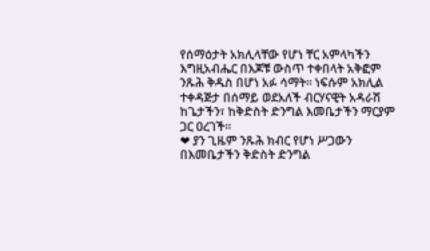የሰማዕታት አክሊላቸው የሆነ ቸር አምላካችን እግዚአብሔር በእጆቹ ውስጥ ተቀበላት አቅፎም ንጹሕ ቅዱስ በሆነ አፉ ሳማት። ነፍሱም አክሊል ተቀዳጅታ በሰማይ ወደአለች ብርሃናዊት አዳራሽ ከጌታችን፣ ከቅድስት ድንግል እመቤታችን ማርያም ጋር ዐረገች።
❤ ያን ጊዜም ንጹሕ ክብር የሆነ ሥጋውን በእመቤታችን ቅድስት ድንግል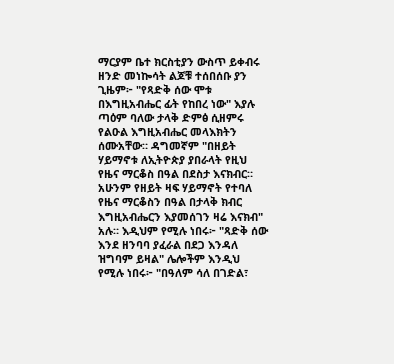ማርያም ቤተ ክርስቲያን ውስጥ ይቀብሩ ዘንድ መነኰሳት ልጆቹ ተሰበሰቡ ያን ጊዜም፦ "የጻድቅ ሰው ሞቱ በእግዚአብሔር ፊት የከበረ ነው" እያሉ ጣዕም ባለው ታላቅ ድምፅ ሲዘምሩ የልዑል እግዚአብሔር መላእክትን ሰሙአቸው። ዳግመኛም "በዘይት ሃይማኖቱ ለኢትዮጵያ ያበራላት የዚህ የዜና ማርቆስ በዓል በደስታ እናክብር። አሁንም የዘይት ዛፍ ሃይማኖት የተባለ የዜና ማርቆስን በዓል በታላቅ ክብር እግዚአብሔርን እያመሰገን ዛሬ እናክብ" አሉ። እዲህም የሚሉ ነበሩ፦ "ጻድቅ ሰው እንደ ዘንባባ ያፈራል በደጋ እንዳለ ዝግባም ይዛል" ሌሎችም እንዲህ የሚሉ ነበሩ፦ "በዓለም ሳለ በገድል፣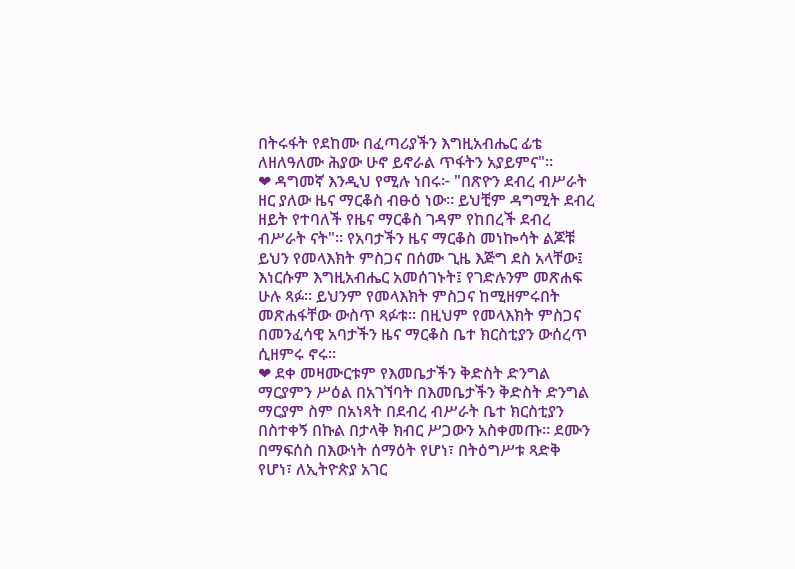በትሩፋት የደከሙ በፈጣሪያችን እግዚአብሔር ፊቴ ለዘለዓለሙ ሕያው ሁኖ ይኖራል ጥፋትን አያይምና"።
❤ ዳግመኛ እንዲህ የሚሉ ነበሩ፦ "በጽዮን ደብረ ብሥራት ዘር ያለው ዜና ማርቆስ ብፁዕ ነው። ይህቺም ዳግሚት ደብረ ዘይት የተባለች የዜና ማርቆስ ገዳም የከበረች ደብረ ብሥራት ናት"። የአባታችን ዜና ማርቆስ መነኰሳት ልጆቹ ይህን የመላእክት ምስጋና በሰሙ ጊዜ እጅግ ደስ አላቸው፤ እነርሱም እግዚአብሔር አመሰገኑት፤ የገድሉንም መጽሐፍ ሁሉ ጻፉ። ይህንም የመላእክት ምስጋና ከሚዘምሩበት መጽሐፋቸው ውስጥ ጻፉቱ። በዚህም የመላእክት ምስጋና በመንፈሳዊ አባታችን ዜና ማርቆስ ቤተ ክርስቲያን ውሰረጥ ሲዘምሩ ኖሩ።
❤ ደቀ መዛሙርቱም የእመቤታችን ቅድስት ድንግል ማርያምን ሥዕል በአገኘባት በእመቤታችን ቅድስት ድንግል ማርያም ስም በአነጻት በደብረ ብሥራት ቤተ ክርስቲያን በስተቀኝ በኩል በታላቅ ክብር ሥጋውን አስቀመጡ። ደሙን በማፍሰስ በእውነት ሰማዕት የሆነ፣ በትዕግሥቱ ጻድቅ የሆነ፣ ለኢትዮጵያ አገር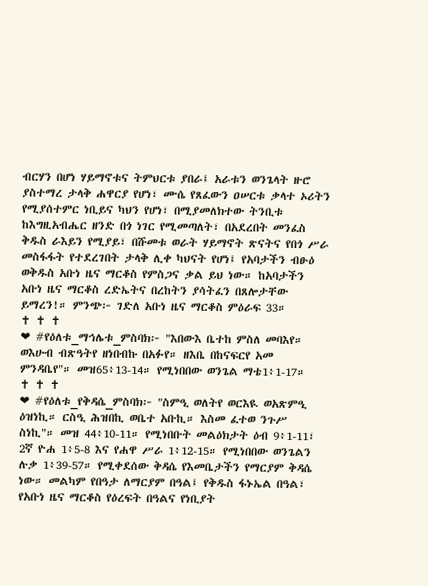ብርሃን በሆነ ሃይማኖቱና ትምህርቱ ያበራ፤ አራቱን ወንጌላት ዙሮ ያስተማረ ታላቅ ሐዋርያ የሆነ፣ ሙሴ የጸፈውን ዐሠርቱ ቃላተ ኦሪትን የሚያሰተምር ነቢይና ካህን የሆነ፣ በሚያመለክተው ትንቢቱ ከእግዚአብሔር ዘንድ በጎ ነገር የሚመጣለት፣ በአደረበት መንፈስ ቅዱስ ራእይን የሚያይ፣ በሹመቱ ወራት ሃይማኖት ጽናትና የበጎ ሥራ መስፋፋት የተደረገበት ታላቅ ሊቀ ካህናት የሆነ፤ የአባታችን ብፁዕ ወቅዱስ አቡነ ዜና ማርቆስ የምስጋና ቃል ይህ ነው። ከአባታችን አቡነ ዜና ማርቆስ ረድኤትና በረከትን ያሳትፈን በጸሎታቸው ይማረን!። ምንጭ፦ ገድለ አቡነ ዜና ማርቆስ ምዕራፍ 33።
✝ ✝ ✝
❤ #የዕለቱ_ማኅሌቱ_ምስባክ፦ "እበውእ ቤተከ ምስለ መባእየ። ወእሁብ ብጽዓትየ ዘነበብኩ በአፉየ። ዘእቤ በከናፍርየ አመ ምንዳቤየ"። መዝ65፥13-14። የሚነበበው ወንጌል ማቴ1፥1-17።
✝ ✝ ✝
❤ #የዕለቱ_የቅዳሴ_ምስባክ፦ "ስምዒ ወለትየ ወርእዪ ወአጽምዒ ዕዝነኪ። ርስዒ ሕዝበኪ ወቤተ አቡኪ። እስመ ፈተወ ንጉሥ ስነኪ"። መዝ 44፥10-11። የሚነበቡት መልዕክታት ዕብ 9፥1-11፣ 2ኛ ዮሐ 1፥5-8 እና የሐዋ ሥራ 1፥12-15። የሚነበበው ወንጌልን ሉቃ 1፥39-57። የሚቀደሰው ቅዳሴ የእመቤታችን የማርያም ቅዳሴ ነው። መልካም የበዓታ ለማርያም በዓል፤ የቅዱስ ፋኑኤል በዓል፣ የአቡነ ዜና ማርቆስ የዕረፍት በዓልና የነቢያት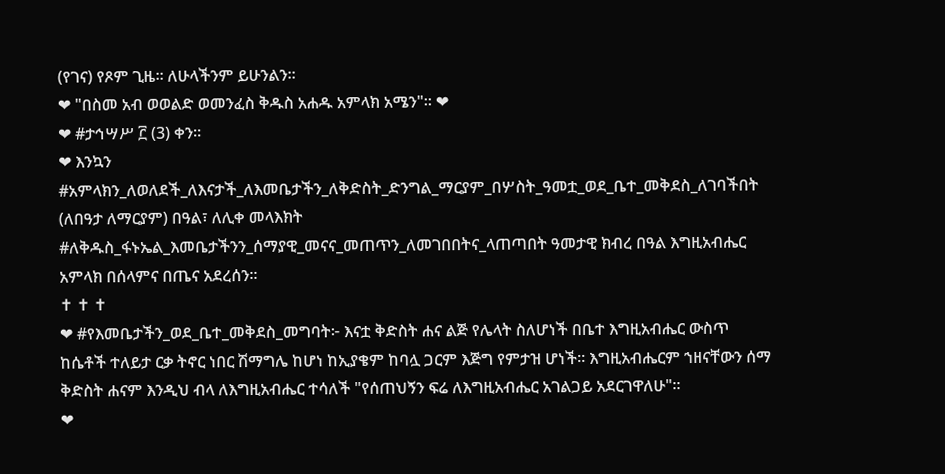(የገና) የጾም ጊዜ። ለሁላችንም ይሁንልን።
❤ "በስመ አብ ወወልድ ወመንፈስ ቅዱስ አሐዱ አምላክ አሜን"። ❤
❤ #ታኅሣሥ ፫ (3) ቀን።
❤ እንኳን #አምላክን_ለወለደች_ለእናታች_ለእመቤታችን_ለቅድስት_ድንግል_ማርያም_በሦስት_ዓመቷ_ወደ_ቤተ_መቅደስ_ለገባችበት (ለበዓታ ለማርያም) በዓል፣ ለሊቀ መላእክት #ለቅዱስ_ፋኑኤል_እመቤታችንን_ሰማያዊ_መናና_መጠጥን_ለመገበበትና_ላጠጣበት ዓመታዊ ክብረ በዓል እግዚአብሔር አምላክ በሰላምና በጤና አደረሰን።
✝ ✝ ✝
❤ #የእመቤታችን_ወደ_ቤተ_መቅደስ_መግባት፦ እናቷ ቅድስት ሐና ልጅ የሌላት ስለሆነች በቤተ እግዚአብሔር ውስጥ ከሴቶች ተለይታ ርቃ ትኖር ነበር ሽማግሌ ከሆነ ከኢያቄም ከባሏ ጋርም እጅግ የምታዝ ሆነች። እግዚአብሔርም ኀዘናቸውን ሰማ ቅድስት ሐናም እንዲህ ብላ ለእግዚአብሔር ተሳለች "የሰጠህኝን ፍሬ ለእግዚአብሔር አገልጋይ አደርገዋለሁ"።
❤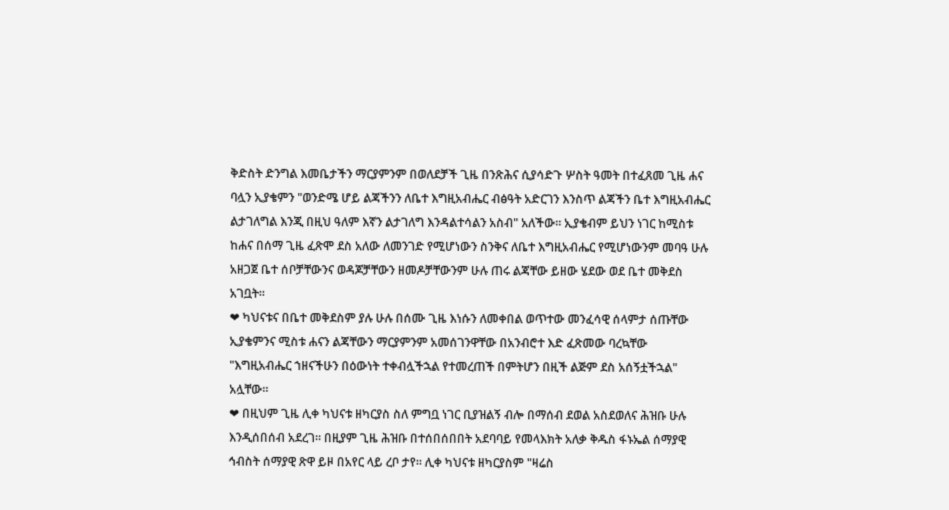ቅድስት ድንግል እመቤታችን ማርያምንም በወለደቻች ጊዜ በንጽሕና ሲያሳድጉ ሦስት ዓመት በተፈጸመ ጊዜ ሐና ባሏን ኢያቄምን "ወንድሜ ሆይ ልጃችንን ለቤተ እግዚአብሔር ብፅዓት አድርገን እንስጥ ልጃችን ቤተ እግዚአብሔር ልታገለግል እንጂ በዚህ ዓለም እኛን ልታገለግ እንዳልተሳልን አስብ" አለችው። ኢያቄብም ይህን ነገር ከሚስቱ ከሐና በሰማ ጊዜ ፈጽሞ ደስ አለው ለመንገድ የሚሆነውን ስንቅና ለቤተ እግዚአብሔር የሚሆነውንም መባዓ ሁሉ አዘጋጀ ቤተ ሰቦቻቸውንና ወዳጆቻቸውን ዘመዶቻቸውንም ሁሉ ጠሩ ልጃቸው ይዘው ሄደው ወደ ቤተ መቅደስ አገቧት።
❤ ካህናቱና በቤተ መቅደስም ያሉ ሁሉ በሰሙ ጊዜ እነሱን ለመቀበል ወጥተው መንፈሳዊ ሰላምታ ሰጡቸው ኢያቄምንና ሚስቱ ሐናን ልጃቸውን ማርያምንም አመሰገንዋቸው በአንብሮተ እድ ፈጽመው ባረኳቸው "እግዚአብሔር ኀዘናችሁን በዕውነት ተቀብሏችኋል የተመረጠች በምትሆን በዚች ልጅም ደስ አሰኝቷችኋል" አሏቸው።
❤ በዚህም ጊዜ ሊቀ ካህናቱ ዘካርያስ ስለ ምግቧ ነገር ቢያዝልኝ ብሎ በማሰብ ደወል አስደወለና ሕዝቡ ሁሉ እንዲሰበሰብ አደረገ። በዚያም ጊዜ ሕዝቡ በተሰበሰበበት አደባባይ የመላእክት አለቃ ቅዱስ ፋኑኤል ሰማያዊ ኅብስት ሰማያዊ ጽዋ ይዞ በአየር ላይ ረቦ ታየ። ሊቀ ካህናቱ ዘካርያስም "ዛሬስ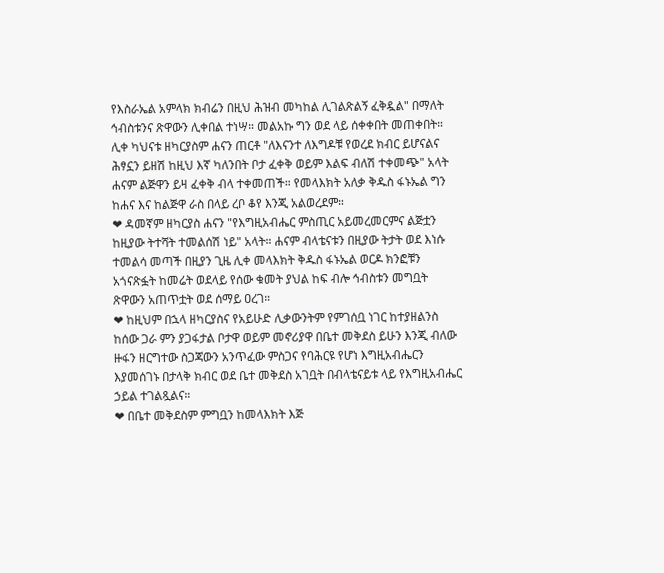የእስራኤል አምላክ ክብሬን በዚህ ሕዝብ መካከል ሊገልጽልኝ ፈቅዷል" በማለት ኅብስቱንና ጽዋውን ሊቀበል ተነሣ። መልአኩ ግን ወደ ላይ ሰቀቀበት መጠቀበት። ሊቀ ካህናቱ ዘካርያስም ሐናን ጠርቶ "ለእናንተ ለእግዶቹ የወረደ ክብር ይሆናልና ሕፃኗን ይዘሽ ከዚህ እኛ ካለንበት ቦታ ፈቀቅ ወይም እልፍ ብለሽ ተቀመጭ" አላት ሐናም ልጅዋን ይዛ ፈቀቅ ብላ ተቀመጠች። የመላእክት አለቃ ቅዱስ ፋኑኤል ግን ከሐና እና ከልጅዋ ራስ በላይ ረቦ ቆየ እንጂ አልወረደም።
❤ ዳመኛም ዘካርያስ ሐናን "የእግዚአብሔር ምስጢር አይመረመርምና ልጅቷን ከዚያው ትተሻት ተመልሰሽ ነይ" አላት። ሐናም ብላቴናቱን በዚያው ትታት ወደ እነሱ ተመልሳ መጣች በዚያን ጊዜ ሊቀ መላእክት ቅዱስ ፋኑኤል ወርዶ ክንፎቹን አጎናጽፏት ከመሬት ወደላይ የሰው ቁመት ያህል ከፍ ብሎ ኅብስቱን መግቧት ጽዋውን አጠጥቷት ወደ ሰማይ ዐረገ።
❤ ከዚህም በኋላ ዘካርያስና የአይሁድ ሊቃውንትም የምገሰቧ ነገር ከተያዘልንስ ከሰው ጋራ ምን ያጋፋታል ቦታዋ ወይም መኖሪያዋ በቤተ መቅደስ ይሁን እንጂ ብለው ዙፋን ዘርግተው ስጋጃውን አንጥፈው ምስጋና የባሕርዩ የሆነ እግዚአብሔርን እያመሰገኑ በታላቅ ክብር ወደ ቤተ መቅደስ አገቧት በብላቴናይቱ ላይ የእግዚአብሔር ኃይል ተገልጿልና።
❤ በቤተ መቅደስም ምግቧን ከመላእክት እጅ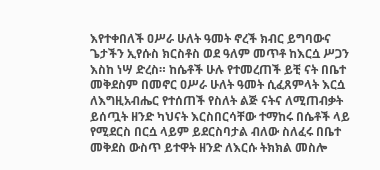እየተቀበለች ዐሥራ ሁለት ዓመት ኖረች ክብር ይግባውና ጌታችን ኢየሱስ ክርስቶስ ወደ ዓለም መጥቶ ከእርሷ ሥጋን እስከ ነሣ ድረስ። ከሴቶች ሁሉ የተመረጠች ይቺ ናት በቤተ መቅደስም በመኖር ዐሥራ ሁለት ዓመት ሲፈጸምላት እርሷ ለእግዚአብሔር የተሰጠች የስለት ልጅ ናትና ለሚጠብቃት ይሰጧት ዘንድ ካህናት እርስበርሳቸው ተማከሩ በሴቶች ላይ የሚደርስ በርሷ ላይም ይደርስባታል ብለው ስለፈሩ በቤተ መቅደስ ውስጥ ይተዋት ዘንድ ለእርሱ ትክክል መስሎ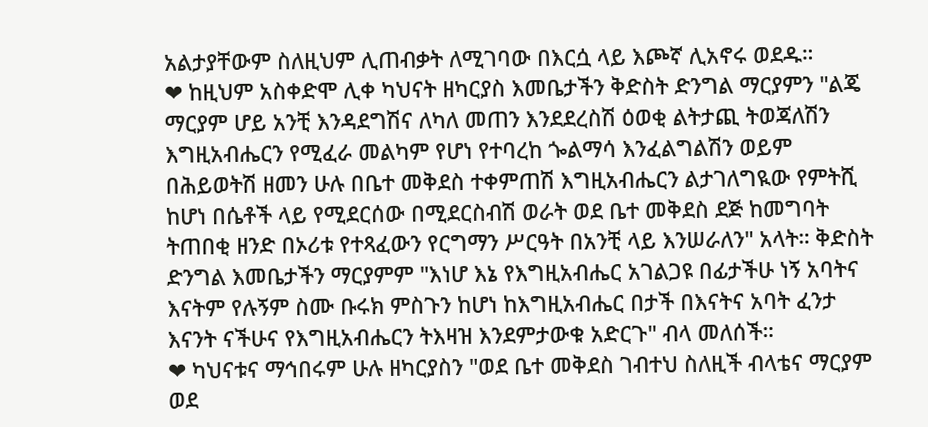አልታያቸውም ስለዚህም ሊጠብቃት ለሚገባው በእርሷ ላይ እጮኛ ሊአኖሩ ወደዱ።
❤ ከዚህም አስቀድሞ ሊቀ ካህናት ዘካርያስ እመቤታችን ቅድስት ድንግል ማርያምን "ልጄ ማርያም ሆይ አንቺ እንዳደግሽና ለካለ መጠን እንደደረስሽ ዕወቂ ልትታጪ ትወጃለሽን እግዚአብሔርን የሚፈራ መልካም የሆነ የተባረከ ጐልማሳ እንፈልግልሽን ወይም በሕይወትሽ ዘመን ሁሉ በቤተ መቅደስ ተቀምጠሽ እግዚአብሔርን ልታገለግዪው የምትሺ ከሆነ በሴቶች ላይ የሚደርሰው በሚደርስብሽ ወራት ወደ ቤተ መቅደስ ደጅ ከመግባት ትጠበቂ ዘንድ በኦሪቱ የተጻፈውን የርግማን ሥርዓት በአንቺ ላይ እንሠራለን" አላት። ቅድስት ድንግል እመቤታችን ማርያምም "እነሆ እኔ የእግዚአብሔር አገልጋዩ በፊታችሁ ነኝ አባትና እናትም የሉኝም ስሙ ቡሩክ ምስጉን ከሆነ ከእግዚአብሔር በታች በእናትና አባት ፈንታ እናንት ናችሁና የእግዚአብሔርን ትእዛዝ እንደምታውቁ አድርጉ" ብላ መለሰች።
❤ ካህናቱና ማኅበሩም ሁሉ ዘካርያስን "ወደ ቤተ መቅደስ ገብተህ ስለዚች ብላቴና ማርያም ወደ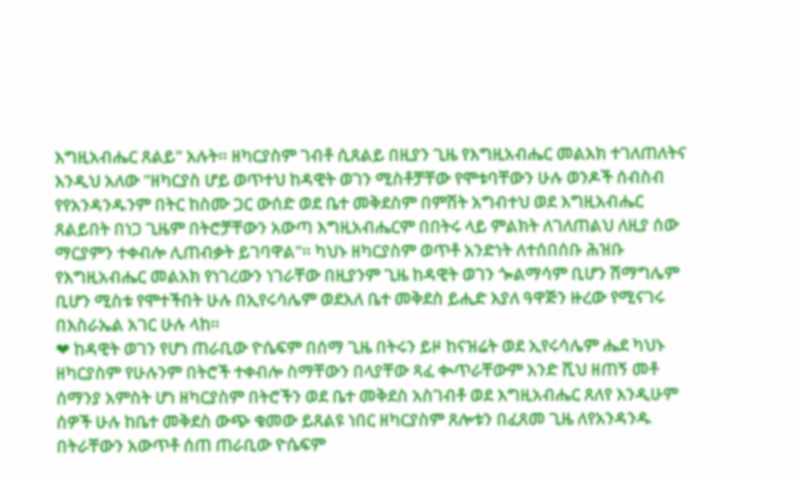እግዚአብሔር ጸልይ" አሉት። ዘካርያስም ገብቶ ሲጸልይ በዚያን ጊዜ የእግዚአብሔር መልአክ ተገለጠለትና እንዲህ አለው "ዘካርያስ ሆይ ወጥተህ ከዳዊት ወገን ሚስቶቻቸው የሞቱባቸውን ሁሉ ወንዶች ሰብስብ የየአንዳንዱንም በትር ከስሙ ጋር ውሰድ ወደ ቤተ መቅደስም በምሽት አግብተህ ወደ እግዚአብሔር ጸልይበት በነጋ ጊዜም በትሮቻቸውን አውጣ እግዚአብሔርም በበትሩ ላይ ምልክት ለገለጠልህ ለዚያ ሰው ማርያምን ተቀብሎ ሊጠብቃት ይገባዋል"። ካህኑ ዘካርያስም ወጥቶ አንድነት ለተሰበሰቡ ሕዝቡ የእግዚአብሔር መልአክ የነገረውን ነገራቸው በዚያንም ጊዜ ከዳዊት ወገን ጐልማሳም ቢሆን ሽማግሌም ቢሆን ሚስቱ የሞተችበት ሁሉ በኢየሩሳሌም ወደአለ ቤተ መቅደስ ይሒድ እያለ ዓዋጅን ዙረው የሚናገሩ በእስራኤል አገር ሁሉ ላከ።
❤ ከዳዊት ወገን የሆነ ጠራቢው ዮሴፍም በሰማ ጊዜ በትሩን ይዞ ከናዝሬት ወደ ኢየሩሳሌም ሔደ ካህኑ ዘካርያስም የሁሉንም በትሮች ተቀብሎ ስማቸውን በላያቸው ጻፈ ቊጥራቸውም አንድ ሺህ ዘጠኝ መቶ ሰማንያ አምስት ሆነ ዘካርያስም በትሮችን ወደ ቤተ መቅደስ አስገብቶ ወደ እግዚአብሔር ጸለየ እንዲሁም ሰዎች ሁሉ ከቤተ መቅደስ ውጭ ቁመው ይጸልዩ ነበር ዘካርያስም ጸሎቱን በፈጸመ ጊዜ ለየአንዳንዱ በትራቸውን አውጥቶ ሰጠ ጠራቢው ዮሴፍም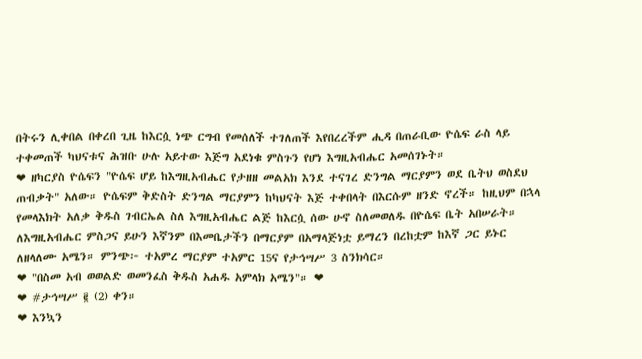በትሩን ሊቀበል በቀረበ ጊዜ ከእርሷ ነጭ ርግብ የመሰለች ተገለጠች እየበረረችም ሒዳ በጠራቢው ዮሴፍ ራስ ላይ ተቀመጠች ካህናቱና ሕዝቡ ሁሉ አይተው እጅግ አደነቁ ምስጉን የሆነ እግዚአብሔር አመሰገኑት።
❤ ዘካርያስ ዮሴፍን "ዮሴፍ ሆይ ከእግዚአብሔር የታዘዘ መልአክ እንደ ተናገረ ድንግል ማርያምን ወደ ቤትህ ወስደህ ጠብቃት" አለው። ዮሴፍም ቅድስት ድንግል ማርያምን ከካህናት እጅ ተቀበላት በእርሱም ዘንድ ኖረች። ከዚህም በኋላ የመላእክት አለቃ ቅዱስ ገብርኤል ስለ እግዚአብሔር ልጅ ከእርሷ ሰው ሁኖ ስለመወለዱ በዮሴፍ ቤት አበሠራት። ለእግዚአብሔር ምስጋና ይሁን እኛንም በእመቤታችን በማርያም በአማላጅነቷ ይማረን በረከቷም ከእኛ ጋር ይኑር ለዘላለሙ አሜን። ምንጭ፦ ተአምረ ማርያም ተአምር 15ና የታኅሣሥ 3 ስንክሳር።
❤ "በስመ አብ ወወልድ ወመንፈስ ቅዱስ አሐዱ አምላክ አሜን"። ❤
❤ #ታኅሣሥ ፪ (2) ቀን።
❤ እንኳን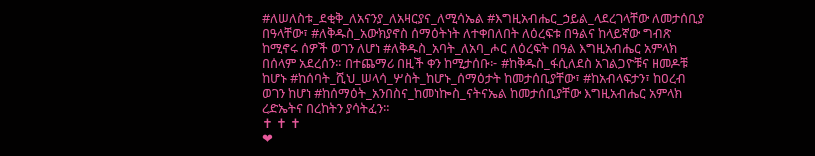#ለሠለስቱ_ደቂቅ_ለአናንያ_ለአዛርያና_ለሚሳኤል #እግዚአብሔር_ኃይል_ላደረገላቸው ለመታሰቢያ በዓላቸው፣ #ለቅዱስ_አውክያኖስ ሰማዕትነት ለተቀበለበት ለዕረፍቱ በዓልና ከላይኛው ግብጽ ከሚኖሩ ሰዎች ወገን ለሆነ #ለቅዱስ_አባት_ለአባ_ሖር ለዕረፍት በዓል እግዚአብሔር አምላክ በሰላም አደረሰን። በተጨማሪ በዚች ቀን ከሚታሰቡ፦ #ከቅዱስ_ፋሲለደስ አገልጋዮቹና ዘመዶቹ ከሆኑ #ከሰባት_ሺህ_ሠላሳ_ሦስት_ከሆኑ_ሰማዕታት ከመታሰቢያቸው፣ #ከአብላፍታን፣ ከዐረብ ወገን ከሆነ #ከሰማዕት_አንበስና_ከመነኰስ_ናትናኤል ከመታሰቢያቸው እግዚአብሔር አምላክ ረድኤትና በረከትን ያሳትፈን።
✝ ✝ ✝
❤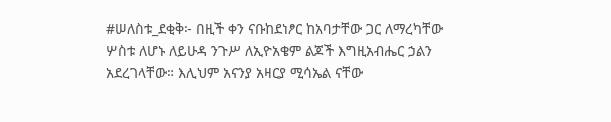#ሠለስቱ_ደቂቅ፦ በዚች ቀን ናቡከደነፆር ከአባታቸው ጋር ለማረካቸው ሦስቱ ለሆኑ ለይሁዳ ንጉሥ ለኢዮአቄም ልጆች እግዚአብሔር ኃልን አደረገላቸው። እሊህም አናንያ አዛርያ ሚሳኤል ናቸው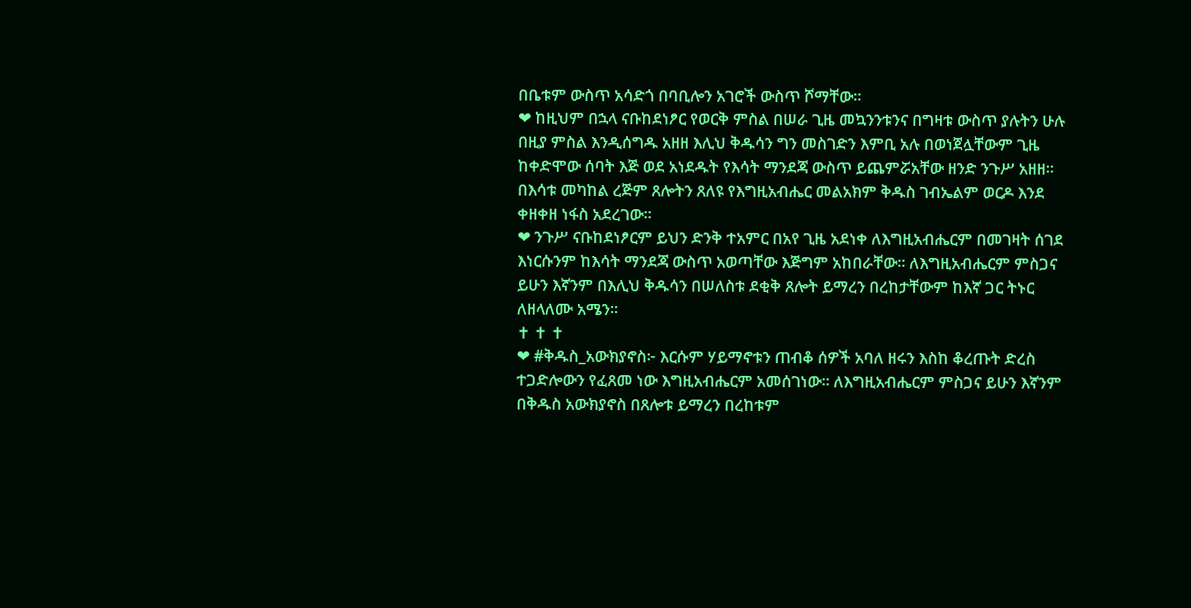በቤቱም ውስጥ አሳድጎ በባቢሎን አገሮች ውስጥ ሾማቸው።
❤ ከዚህም በኋላ ናቡከደነፆር የወርቅ ምስል በሠራ ጊዜ መኳንንቱንና በግዛቱ ውስጥ ያሉትን ሁሉ በዚያ ምስል እንዲሰግዱ አዘዘ እሊህ ቅዱሳን ግን መስገድን እምቢ አሉ በወነጀሏቸውም ጊዜ ከቀድሞው ሰባት እጅ ወደ አነደዱት የእሳት ማንደጃ ውስጥ ይጨምሯአቸው ዘንድ ንጉሥ አዘዘ። በእሳቱ መካከል ረጅም ጸሎትን ጸለዩ የእግዚአብሔር መልአክም ቅዱስ ገብኤልም ወርዶ እንደ ቀዘቀዘ ነፋስ አደረገው።
❤ ንጉሥ ናቡከደነፆርም ይህን ድንቅ ተአምር በአየ ጊዜ አደነቀ ለእግዚአብሔርም በመገዛት ሰገደ እነርሱንም ከእሳት ማንደጃ ውስጥ አወጣቸው እጅግም አከበራቸው። ለእግዚአብሔርም ምስጋና ይሁን እኛንም በእሊህ ቅዱሳን በሠለስቱ ደቂቅ ጸሎት ይማረን በረከታቸውም ከእኛ ጋር ትኑር ለዘላለሙ አሜን።
✝ ✝ ✝
❤ #ቅዱስ_አውክያኖስ፦ እርሱም ሃይማኖቱን ጠብቆ ሰዎች አባለ ዘሩን እስከ ቆረጡት ድረስ ተጋድሎውን የፈጸመ ነው እግዚአብሔርም አመሰገነው። ለእግዚአብሔርም ምስጋና ይሁን እኛንም በቅዱስ አውክያኖስ በጸሎቱ ይማረን በረከቱም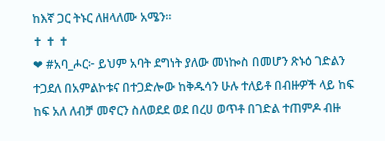ከእኛ ጋር ትኑር ለዘላለሙ አሜን።
✝ ✝ ✝
❤ #አባ_ሖር፦ ይህም አባት ደግነት ያለው መነኰስ በመሆን ጽኑዕ ገድልን ተጋደለ በአምልኮቱና በተጋድሎው ከቅዱሳን ሁሉ ተለይቶ በብዙዎች ላይ ከፍ ከፍ አለ ለብቻ መኖርን ስለወደደ ወደ በረሀ ወጥቶ በገድል ተጠምዶ ብዙ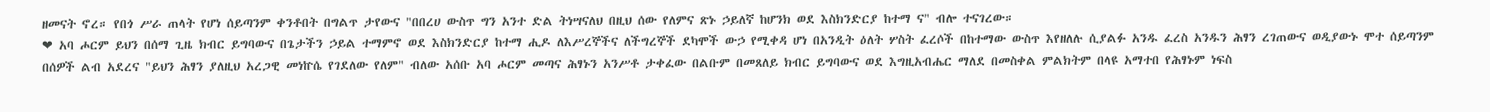ዘመናት ኖረ። የበጎ ሥራ ጠላት የሆነ ሰይጣንም ቀንቶበት በግልጥ ታየውና "በበረሀ ውስጥ ግን አንተ ድል ትነሣናለህ በዚህ ሰው የለምና ጽኑ ኃይለኛ ከሆንክ ወደ እስክንድርያ ከተማ ና" ብሎ ተናገረው።
❤ አባ ሖርም ይህን በሰማ ጊዜ ክብር ይግባውና በጌታችን ኃይል ተማምኖ ወደ እስክንድርያ ከተማ ሒዶ ለእሥረኞችና ለችግረኞች ደካሞች ውኃ የሚቀዳ ሆነ በአንዲት ዕለት ሦስት ፈረሶች በከተማው ውስጥ እየዘለሉ ሲያልፉ አንዱ ፈረስ አንዱን ሕፃን ረገጠውና ወዲያውኑ ሞተ ሰይጣንም በሰዎች ልብ አደረና "ይህን ሕፃን ያለዚህ አረጋዊ መነኵሴ የገደለው የለም" ብለው አሰቡ አባ ሖርም መጣና ሕፃኑን አንሥቶ ታቀፈው በልቡም በመጸለይ ክብር ይግባውና ወደ እግዚአብሔር ማለደ በመስቀል ምልክትም በላዩ አማተበ የሕፃኑም ነፍስ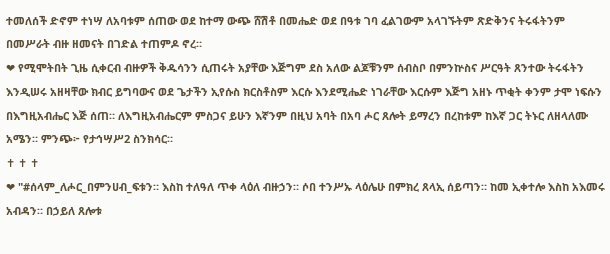ተመለሰች ድኖም ተነሣ ለአባቱም ሰጠው ወደ ከተማ ውጭ ሸሽቶ በመሔድ ወደ በዓቱ ገባ ፈልገውም አላገኙትም ጽድቅንና ትሩፋትንም በመሥራት ብዙ ዘመናት በገድል ተጠምዶ ኖረ።
❤ የሚሞትበት ጊዜ ሲቀርብ ብዙዎች ቅዱሳንን ሲጠሩት አያቸው እጅግም ደስ አለው ልጆቹንም ሰብስቦ በምንኵስና ሥርዓት ጸንተው ትሩፋትን እንዲሠሩ አዘዛቸው ክብር ይግባውና ወደ ጌታችን ኢየሱስ ክርስቶስም እርሱ እንደሚሔድ ነገራቸው እርሱም እጅግ አዘኑ ጥቂት ቀንም ታሞ ነፍሱን በእግዚአብሔር እጅ ሰጠ። ለእግዚአብሔርም ምስጋና ይሁን እኛንም በዚህ አባት በአባ ሖር ጸሎት ይማረን በረከቱም ከእኛ ጋር ትኑር ለዘላለሙ አሜን። ምንጭ፦ የታኅሣሥ2 ስንክሳር።
✝ ✝ ✝
❤ "#ሰላም_ለሖር_በምንሀብ_ፍቱን። እስከ ተለዓለ ጥቀ ላዕለ ብዙኃን። ሶበ ተንሥኡ ላዕሌሁ በምክረ ጸላኢ ሰይጣን። ከመ ኢቀተሎ እስከ አእመሩ አብዳን። በኃይለ ጸሎቱ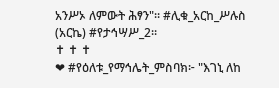አንሥኦ ለምውት ሕፃን"። #ሊቁ_አርከ_ሥሉስ (አርኬ) #የታኅሣሥ_2።
✝ ✝ ✝
❤ #የዕለቱ_የማኅሌት_ምስባክ፦ "እገኒ ለከ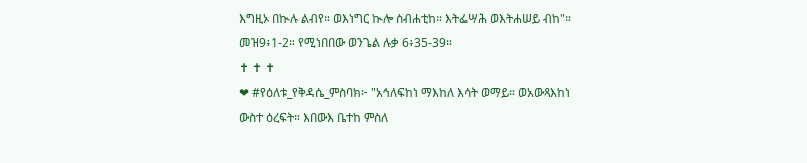እግዚኦ በኲሉ ልብየ። ወእነግር ኲሎ ስብሐቲከ። እትፌሣሕ ወእትሐሠይ ብከ"። መዝ9፥1-2። የሚነበበው ወንጌል ሉቃ 6፥35-39።
✝ ✝ ✝
❤ #የዕለቱ_የቅዳሴ_ምስባክ፦ "አኅለፍከነ ማእከለ እሳት ወማይ። ወአውጻእከነ ውስተ ዕረፍት። እበውእ ቤተከ ምስለ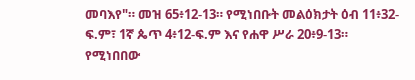መባእየ"። መዝ 65፥12-13። የሚነበቡት መልዕክታት ዕብ 11፥32-ፍ.ም፣ 1ኛ ጴጥ 4፥12-ፍ.ም እና የሐዋ ሥራ 20፥9-13። የሚነበበው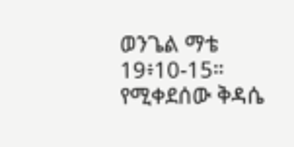ወንጌል ማቴ 19፥10-15። የሚቀደሰው ቅዳሴ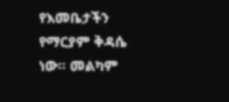የእመቤታችን የማርያም ቅዳሴ ነው። መልካም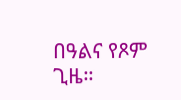በዓልና የጾም ጊዜ።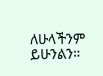ለሁላችንም ይሁንልን።